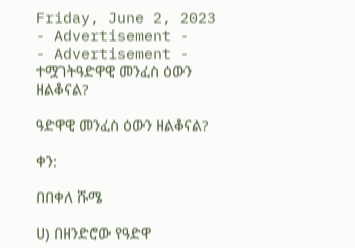Friday, June 2, 2023
- Advertisement -
- Advertisement -
ተሟገትዓድዋዊ መንፈስ ዕውን ዘልቆናል?

ዓድዋዊ መንፈስ ዕውን ዘልቆናል?

ቀን:

በበቀለ ሹሜ

ሀ) በዘንድሮው የዓድዋ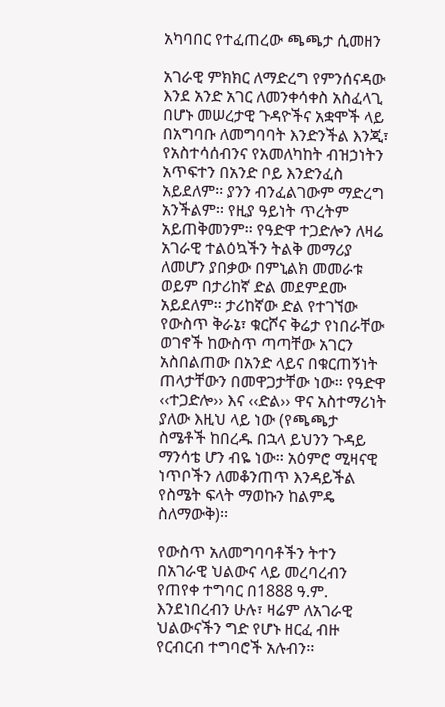አካባበር የተፈጠረው ጫጫታ ሲመዘን

አገራዊ ምክክር ለማድረግ የምንሰናዳው እንደ አንድ አገር ለመንቀሳቀስ አስፈላጊ በሆኑ መሠረታዊ ጉዳዮችና አቋሞች ላይ በአግባቡ ለመግባባት እንድንችል እንጂ፣ የአስተሳሰብንና የአመለካከት ብዝኃነትን አጥፍተን በአንድ ቦይ እንድንፈስ አይደለም፡፡ ያንን ብንፈልገውም ማድረግ አንችልም፡፡ የዚያ ዓይነት ጥረትም አይጠቅመንም፡፡ የዓድዋ ተጋድሎን ለዛሬ አገራዊ ተልዕኳችን ትልቅ መማሪያ ለመሆን ያበቃው በምኒልክ መመራቱ ወይም በታሪከኛ ድል መደምደሙ አይደለም፡፡ ታሪከኛው ድል የተገኘው የውስጥ ቅራኔ፣ ቁርሾና ቅሬታ የነበራቸው ወገኖች ከውስጥ ጣጣቸው አገርን አስበልጠው በአንድ ላይና በቁርጠኝነት ጠላታቸውን በመዋጋታቸው ነው፡፡ የዓድዋ ‹‹ተጋድሎ›› እና ‹‹ድል›› ዋና አስተማሪነት ያለው እዚህ ላይ ነው (የጫጫታ ስሜቶች ከበረዱ በኋላ ይህንን ጉዳይ ማንሳቴ ሆን ብዬ ነው፡፡ አዕምሮ ሚዛናዊ ነጥቦችን ለመቆንጠጥ እንዳይችል የስሜት ፍላት ማወኩን ከልምዴ ስለማውቅ)፡፡

የውስጥ አለመግባባቶችን ትተን በአገራዊ ህልውና ላይ መረባረብን የጠየቀ ተግባር በ1888 ዓ.ም. እንደነበረብን ሁሉ፣ ዛሬም ለአገራዊ ህልውናችን ግድ የሆኑ ዘርፈ ብዙ የርብርብ ተግባሮች አሉብን፡፡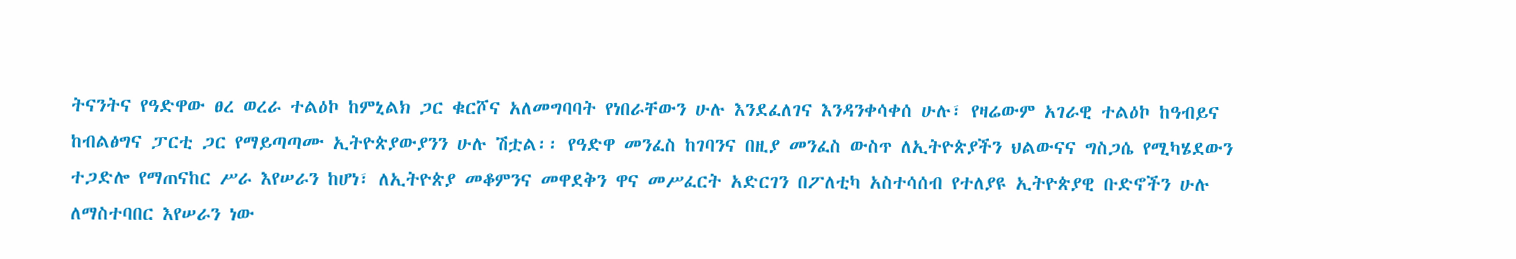ትናንትና የዓድዋው ፀረ ወረራ ተልዕኮ ከምኒልክ ጋር ቁርሾና አለመግባባት የነበራቸውን ሁሉ እንደፈለገና እንዳንቀሳቀሰ ሁሉ፣ የዛሬውም አገራዊ ተልዕኮ ከዓብይና ከብልፅግና ፓርቲ ጋር የማይጣጣሙ ኢትዮጵያውያንን ሁሉ ሽቷል፡፡ የዓድዋ መንፈስ ከገባንና በዚያ መንፈስ ውስጥ ለኢትዮጵያችን ህልውናና ግስጋሴ የሚካሄደውን ተጋድሎ የማጠናከር ሥራ እየሠራን ከሆነ፣ ለኢትዮጵያ መቆምንና መዋደቅን ዋና መሥፈርት አድርገን በፖለቲካ አስተሳሰብ የተለያዩ ኢትዮጵያዊ ቡድኖችን ሁሉ ለማስተባበር እየሠራን ነው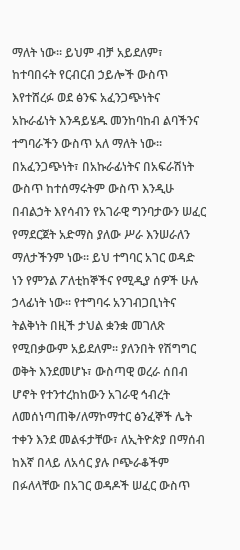ማለት ነው፡፡ ይህም ብቻ አይደለም፣ ከተባበሩት የርብርብ ኃይሎች ውስጥ እየተሸረፉ ወደ ፅንፍ አፈንጋጭነትና አኩራፊነት እንዳይሄዱ መንከባከብ ልባችንና ተግባራችን ውስጥ አለ ማለት ነው፡፡ በአፈንጋጭነት፣ በአኩራፊነትና በአፍራሽነት ውስጥ ከተሰማሩትም ውስጥ እንዲሁ በብልኃት እየሳብን የአገራዊ ግንባታውን ሠፈር የማደርጀት አድማስ ያለው ሥራ እንሠራለን ማለታችንም ነው፡፡ ይህ ተግባር አገር ወዳድ ነን የምንል ፖለቲከኞችና የሚዲያ ሰዎች ሁሉ ኃላፊነት ነው፡፡ የተግባሩ አንገብጋቢነትና ትልቅነት በዚች ታህል ቋንቋ መገለጽ የሚበቃውም አይደለም፡፡ ያለንበት የሽግግር ወቅት እንደመሆኑ፣ ውስጣዊ ወረራ ሰበብ ሆኖት የተንተረከከውን አገራዊ ኅብረት ለመሰነጣጠቅ/ለማኮማተር ፅንፈኞች ሌት ተቀን እንደ መልፋታቸው፣ ለኢትዮጵያ በማሰብ ከእኛ በላይ ለአሳር ያሉ ቦጭራቆችም በፉለላቸው በአገር ወዳዶች ሠፈር ውስጥ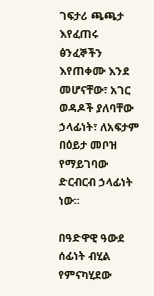ገፍታሪ ጫጫታ እየፈጠሩ ፅንፈኞችን እየጠቀሙ እንደ መሆናቸው፣ አገር ወዳዶች ያለባቸው ኃላፊነት፣ ለአፍታም በዕይታ መቦዝ የማይገባው ድርብርብ ኃላፊነት ነው፡፡

በዓድዋዊ ዓውደ ሰፊነት ብሂል የምናካሂደው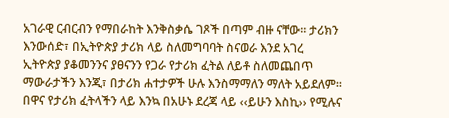አገራዊ ርብርብን የማበራከት እንቅስቃሴ ገጾች በጣም ብዙ ናቸው፡፡ ታሪክን እንውሰድ፣ በኢትዮጵያ ታሪክ ላይ ስለመግባባት ስናወራ እንደ አገረ ኢትዮጵያ ያቆመንንና ያፀናንን የጋራ የታሪክ ፈትል ለይቶ ስለመጨበጥ ማውራታችን እንጂ፣ በታሪክ ሐተታዎች ሁሉ እንስማማለን ማለት አይደለም፡፡ በዋና የታሪክ ፈትላችን ላይ እንኳ በአሁኑ ደረጃ ላይ ‹‹ይሁን እስኪ›› የሚሉና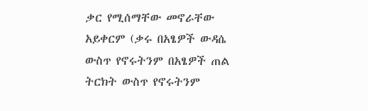ቃር የሚሰማቸው መኖራቸው አይቀርም (ቃሩ በአፄዎች ውዳሴ ውስጥ የኖሩትንም በአፄዎች ጠል ትርክት ውስጥ የኖሩትንም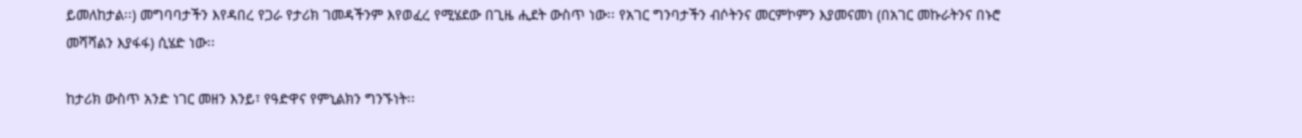ይመለከታል፡፡) መግባባታችን እየዳበረ የጋራ የታሪክ ገመዳችንም እየወፈረ የሚሄደው በጊዜ ሒደት ውስጥ ነው፡፡ የአገር ግንባታችን ብሶትንና መርምኮምን እያመናመነ (በአገር መኩራትንና በኑሮ መሻሻልን እያፋፋ) ሲሄድ ነው፡፡

ከታሪክ ውስጥ አንድ ነገር መዘን እንይ፣ የዓድዋና የምኒልክን ግንኙነት፡፡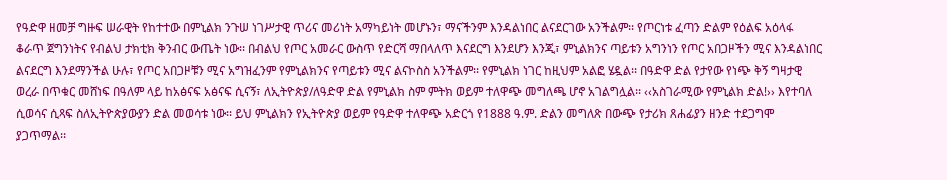የዓድዋ ዘመቻ ግዙፍ ሠራዊት የከተተው በምኒልክ ንጉሠ ነገሥታዊ ጥሪና መሪነት አማካይነት መሆኑን፣ ማናችንም እንዳልነበር ልናደርገው አንችልም፡፡ የጦርነቱ ፈጣን ድልም የዕልፍ አዕላፋ ቆራጥ ጀግንነትና የብልህ ታክቲክ ቅንብር ውጤት ነው፡፡ በብልህ የጦር አመራር ውስጥ የድርሻ ማበላለጥ እናደርግ እንደሆን እንጂ፣ ምኒልክንና ጣይቱን አግንነን የጦር አበጋዞችን ሚና እንዳልነበር ልናደርግ እንደማንችል ሁሉ፣ የጦር አበጋዞቹን ሚና አግዝፈንም የምኒልክንና የጣይቱን ሚና ልናኮስስ አንችልም፡፡ የምኒልክ ነገር ከዚህም አልፎ ሄዷል፡፡ በዓድዋ ድል የታየው የነጭ ቅኝ ግዛታዊ ወረራ በጥቁር መሸነፍ በዓለም ላይ ከአፅናፍ አፅናፍ ሲናኝ፣ ለኢትዮጵያ/ለዓድዋ ድል የምኒልክ ስም ምትክ ወይም ተለዋጭ መግለጫ ሆኖ አገልግሏል፡፡ ‹‹አስገራሚው የምኒልክ ድል!›› እየተባለ ሲወሳና ሲጻፍ ስለኢትዮጵያውያን ድል መወሳቱ ነው፡፡ ይህ ምኒልክን የኢትዮጵያ ወይም የዓድዋ ተለዋጭ አድርጎ የ1888 ዓ.ም. ድልን መግለጽ በውጭ የታሪክ ጸሐፊያን ዘንድ ተደጋግሞ ያጋጥማል፡፡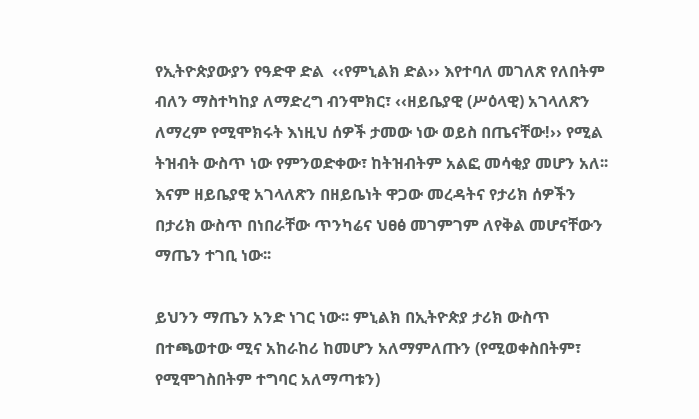የኢትዮጵያውያን የዓድዋ ድል  ‹‹የምኒልክ ድል›› እየተባለ መገለጽ የለበትም ብለን ማስተካከያ ለማድረግ ብንሞክር፣ ‹‹ዘይቤያዊ (ሥዕላዊ) አገላለጽን ለማረም የሚሞክሩት እነዚህ ሰዎች ታመው ነው ወይስ በጤናቸው!›› የሚል ትዝብት ውስጥ ነው የምንወድቀው፣ ከትዝብትም አልፎ መሳቂያ መሆን አለ፡፡ እናም ዘይቤያዊ አገላለጽን በዘይቤነት ዋጋው መረዳትና የታሪክ ሰዎችን በታሪክ ውስጥ በነበራቸው ጥንካሬና ህፀፅ መገምገም ለየቅል መሆናቸውን ማጤን ተገቢ ነው፡፡

ይህንን ማጤን አንድ ነገር ነው፡፡ ምኒልክ በኢትዮጵያ ታሪክ ውስጥ በተጫወተው ሚና አከራከሪ ከመሆን አለማምለጡን (የሚወቀስበትም፣ የሚሞገስበትም ተግባር አለማጣቱን)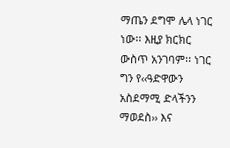ማጤን ደግሞ ሌላ ነገር ነው፡፡ እዚያ ክርክር ውስጥ አንገባም፡፡ ነገር ግን የ‹‹ዓድዋውን አስደማሚ ድላችንን ማወደስ›› እና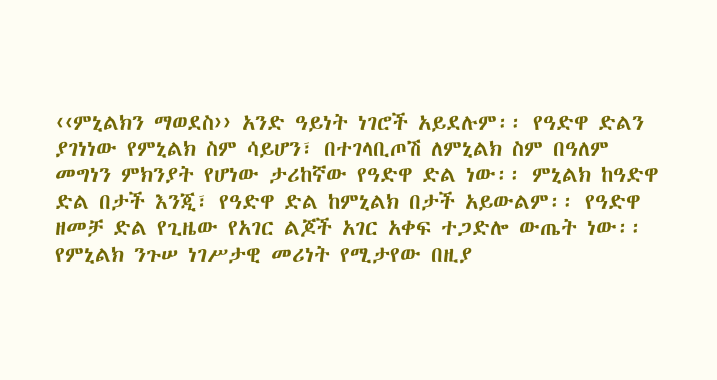‹‹ምኒልክን ማወደስ›› አንድ ዓይነት ነገሮች አይደሉም፡፡ የዓድዋ ድልን ያገነነው የምኒልክ ስም ሳይሆን፣ በተገላቢጦሽ ለምኒልክ ስም በዓለም መግነን ምክንያት የሆነው ታሪከኛው የዓድዋ ድል ነው፡፡ ምኒልክ ከዓድዋ ድል በታች እንጂ፣ የዓድዋ ድል ከምኒልክ በታች አይውልም፡፡ የዓድዋ ዘመቻ ድል የጊዜው የአገር ልጆች አገር አቀፍ ተጋድሎ ውጤት ነው፡፡ የምኒልክ ንጉሠ ነገሥታዊ መሪነት የሚታየው በዚያ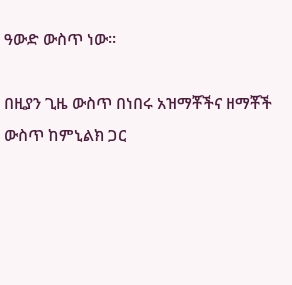ዓውድ ውስጥ ነው፡፡

በዚያን ጊዜ ውስጥ በነበሩ አዝማቾችና ዘማቾች ውስጥ ከምኒልክ ጋር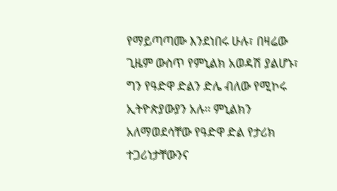የማይጣጣሙ እንደነበሩ ሁሉ፣ በዛሬው ጊዜም ውስጥ የምኒልክ አወዳሽ ያልሆኑ፣ ግን የዓድዋ ድልን ድሌ ብለው የሚኮሩ ኢትዮጵያውያን አሉ፡፡ ምኒልክን አለማወደሳቸው የዓድዋ ድል የታሪክ ተጋሪነታቸውንና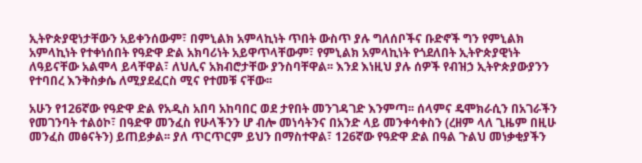ኢትዮጵያዊነታቸውን አይቀንሰውም፣ በምኒልክ አምላኪነት ጥበት ውስጥ ያሉ ግለሰቦችና ቡድኖች ግን የምኒልክ አምላኪነት የተቀነሰበት የዓድዋ ድል አክባሪነት አይዋጥላቸውም፣ የምኒልክ አምላኪነት የጎደለበት ኢትዮጵያዊነት ለዓይናቸው አልሞላ ይላቸዋል፣ ለህሊና አክብሮታቸው ያንስባቸዋል፡፡ እንደ እነዚህ ያሉ ሰዎች የብዝኃ ኢትዮጵያውያንን የተባበረ እንቅስቃሴ ለሚያደፈርስ ሚና የተመቹ ናቸው፡፡

አሁን የ126ኛው የዓድዋ ድል የአዲስ አበባ አከባበር ወደ ታየበት መንገዳገድ እንምጣ፡፡ ሰላምና ዴሞክራሲን በአገራችን የመገንባት ተልዕኮ፣ በዓድዋ መንፈስ የሁላችንን ሆ ብሎ መነሳትንና በአንድ ላይ መንቀሳቀስን (ረዘም ላለ ጊዜም በዚሁ መንፈስ መፅናትን) ይጠይቃል፡፡ ያለ ጥርጥርም ይህን በማስተዋል፣ 126ኛው የዓድዋ ድል በዓል ጉልህ መነቃቂያችን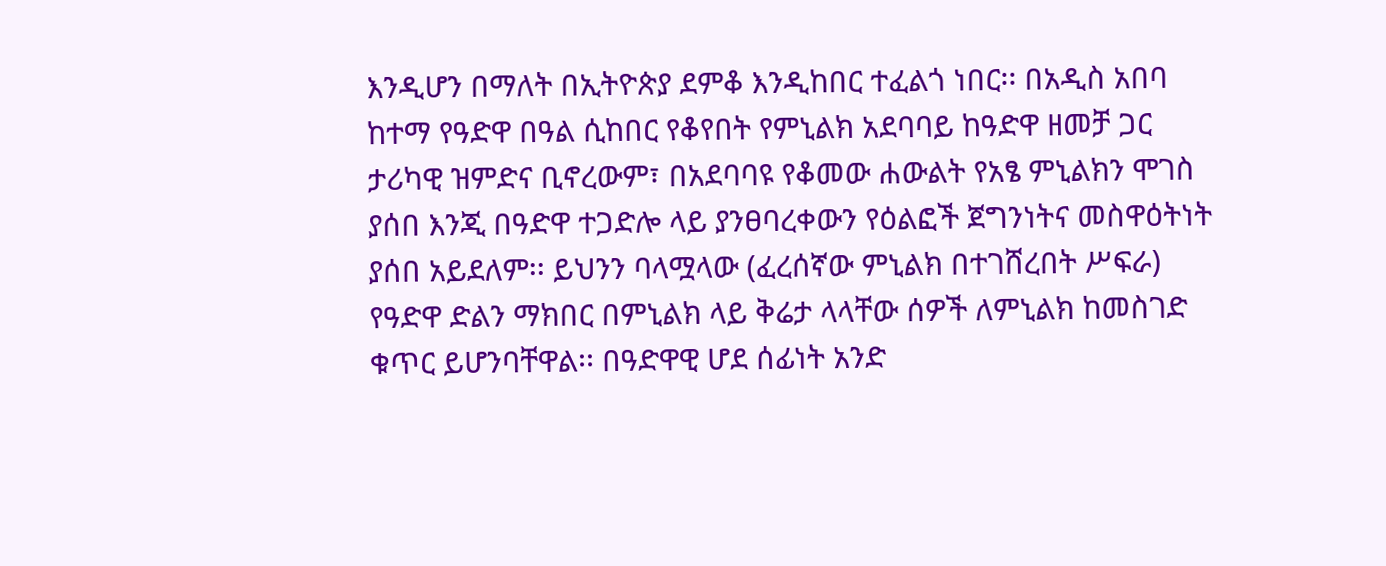እንዲሆን በማለት በኢትዮጵያ ደምቆ እንዲከበር ተፈልጎ ነበር፡፡ በአዲስ አበባ ከተማ የዓድዋ በዓል ሲከበር የቆየበት የምኒልክ አደባባይ ከዓድዋ ዘመቻ ጋር ታሪካዊ ዝምድና ቢኖረውም፣ በአደባባዩ የቆመው ሐውልት የአፄ ምኒልክን ሞገስ ያሰበ እንጂ በዓድዋ ተጋድሎ ላይ ያንፀባረቀውን የዕልፎች ጀግንነትና መስዋዕትነት ያሰበ አይደለም፡፡ ይህንን ባላሟላው (ፈረሰኛው ምኒልክ በተገሸረበት ሥፍራ) የዓድዋ ድልን ማክበር በምኒልክ ላይ ቅሬታ ላላቸው ሰዎች ለምኒልክ ከመስገድ ቁጥር ይሆንባቸዋል፡፡ በዓድዋዊ ሆደ ሰፊነት አንድ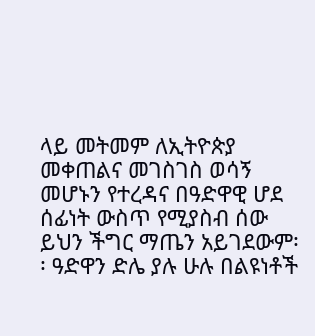ላይ መትመም ለኢትዮጵያ መቀጠልና መገስገስ ወሳኝ መሆኑን የተረዳና በዓድዋዊ ሆደ ሰፊነት ውስጥ የሚያስብ ሰው ይህን ችግር ማጤን አይገደውም፡፡ ዓድዋን ድሌ ያሉ ሁሉ በልዩነቶች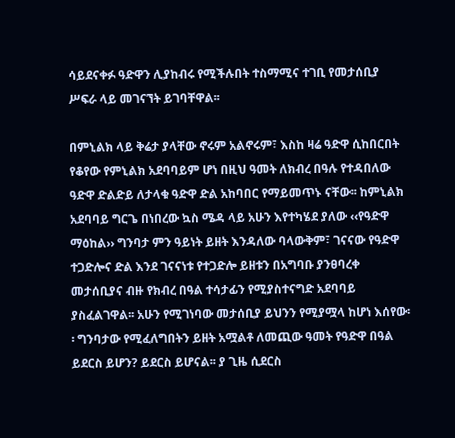ሳይደናቀፉ ዓድዋን ሊያከብሩ የሚችሉበት ተስማሚና ተገቢ የመታሰቢያ ሥፍራ ላይ መገናኘት ይገባቸዋል፡፡

በምኒልክ ላይ ቅሬታ ያላቸው ኖሩም አልኖሩም፣ እስከ ዛሬ ዓድዋ ሲከበርበት የቆየው የምኒልክ አደባባይም ሆነ በዚህ ዓመት ለክብረ በዓሉ የተዳበለው ዓድዋ ድልድይ ለታላቁ ዓድዋ ድል አከባበር የማይመጥኑ ናቸው፡፡ ከምኒልክ አደባባይ ግርጌ በነበረው ኳስ ሜዳ ላይ አሁን እየተካሄደ ያለው ‹‹የዓድዋ ማዕከል›› ግንባታ ምን ዓይነት ይዘት እንዳለው ባላውቅም፣ ገናናው የዓድዋ ተጋድሎና ድል እንደ ገናናነቱ የተጋድሎ ይዘቱን በአግባቡ ያንፀባረቀ መታሰቢያና ብዙ የክብረ በዓል ተሳታፊን የሚያስተናግድ አደባባይ ያስፈልገዋል፡፡ አሁን የሚገነባው መታሰቢያ ይህንን የሚያሟላ ከሆነ እሰየው፡፡ ግንባታው የሚፈለግበትን ይዘት አሟልቶ ለመጪው ዓመት የዓድዋ በዓል ይደርስ ይሆን? ይደርስ ይሆናል፡፡ ያ ጊዜ ሲደርስ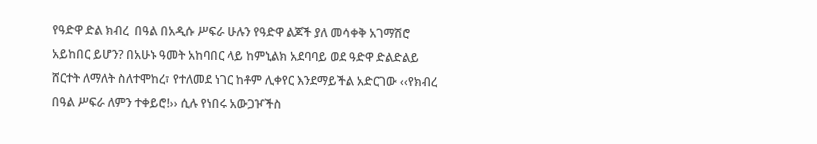የዓድዋ ድል ክብረ  በዓል በአዲሱ ሥፍራ ሁሉን የዓድዋ ልጆች ያለ መሳቀቅ አገማሽሮ አይከበር ይሆን? በአሁኑ ዓመት አከባበር ላይ ከምኒልክ አደባባይ ወደ ዓድዋ ድልድልይ ሸርተት ለማለት ስለተሞከረ፣ የተለመደ ነገር ከቶም ሊቀየር እንደማይችል አድርገው ‹‹የክብረ በዓል ሥፍራ ለምን ተቀይሮ!›› ሲሉ የነበሩ አውጋዦችስ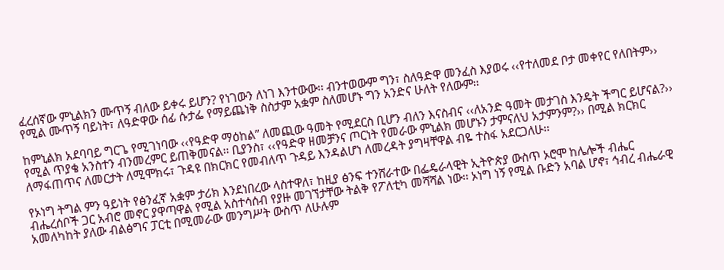ፈረሰኛው ምኒልክን ሙጥኝ ብለው ይቀሩ ይሆን? የነገውን ለነገ እንተውው፡፡ ብንተወውም ግን፣ ስለዓድዋ መንፈስ እያወሩ ‹‹የተለመደ ቦታ መቀየር የለበትም›› የሚል ሙጥኝ ባይነት፣ ለዓድዋው ሰፊ ሱታፌ የማይጨነቅ ስስታም አቋም ስለመሆኑ ግን አንድና ሁለት የለውም፡፡

ከምኒልክ አደባባይ ግርጌ የሚገነባው ‹‹የዓድዋ ማዕከል” ለመጪው ዓመት የሚደርስ ቢሆን ብለን እናስብና ‹‹ለአንድ ዓመት መታገስ እንዴት ችግር ይሆናል?›› የሚል ጥያቄ አንስተን ብንመረምር ይጠቅመናል፡፡ ቢያንስ፣ ‹‹የዓድዋ ዘመቻንና ጦርነት የመራው ምኒልክ መሆኑን ታምናለህ አታምንም?›› በሚል ክርክር ለማፋጠጥና ለመርታት ለሚሞክሩ፣ ጉዳዩ በክርክር የመብለጥ ጉዳይ እንዳልሆነ ለመረዳት ያግዛቸዋል ብዬ ተስፋ አደርጋለሁ፡፡

የኦነግ ትግል ምን ዓይነት የፅንፈኛ አቋም ታሪክ እንደነበረው ላስተዋለ፣ ከዚያ ፅንፍ ተንሸራተው በፌዴራላዊት ኢትዮጵያ ውስጥ ኦሮሞ ከሌሎች ብሔር ብሔረሰቦች ጋር አብሮ መኖር ያዋጣዋል የሚል አስተሳሰብ የያዙ መገኘታቸው ትልቅ የፖለቲካ መሻሻል ነው፡፡ ኦነግ ነኝ የሚል ቡድን አባል ሆኖ፣ ኅብረ ብሔራዊ አመለካከት ያለው ብልፅግና ፓርቲ በሚመራው መንግሥት ውስጥ ለሁሉም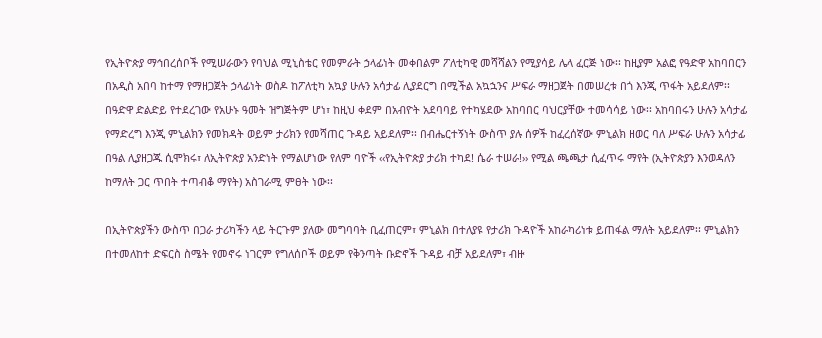የኢትዮጵያ ማኅበረሰቦች የሚሠራውን የባህል ሚኒስቴር የመምራት ኃላፊነት መቀበልም ፖለቲካዊ መሻሻልን የሚያሳይ ሌላ ፈርጅ ነው፡፡ ከዚያም አልፎ የዓድዋ አከባበርን በአዲስ አበባ ከተማ የማዘጋጀት ኃላፊነት ወስዶ ከፖለቲካ አኳያ ሁሉን አሳታፊ ሊያደርግ በሚችል አኳኋንና ሥፍራ ማዘጋጀት በመሠረቱ በጎ እንጂ ጥፋት አይደለም፡፡ በዓድዋ ድልድይ የተደረገው የአሁኑ ዓመት ዝግጅትም ሆነ፣ ከዚህ ቀደም በአብዮት አደባባይ የተካሄደው አከባበር ባህርያቸው ተመሳሳይ ነው፡፡ አከባበሩን ሁሉን አሳታፊ የማድረግ እንጂ ምኒልክን የመክዳት ወይም ታሪክን የመሻጠር ጉዳይ አይደለም፡፡ በብሔርተኝነት ውስጥ ያሉ ሰዎች ከፈረሰኛው ምኒልክ ዘወር ባለ ሥፍራ ሁሉን አሳታፊ በዓል ሊያዘጋጁ ሲሞክሩ፣ ለኢትዮጵያ አንድነት የማልሆነው የለም ባዮች ‹‹የኢትዮጵያ ታሪክ ተካደ! ሴራ ተሠራ!›› የሚል ጫጫታ ሲፈጥሩ ማየት (ኢትዮጵያን እንወዳለን ከማለት ጋር ጥበት ተጣብቆ ማየት) አስገራሚ ምፀት ነው፡፡

በኢትዮጵያችን ውስጥ በጋራ ታሪካችን ላይ ትርጉም ያለው መግባባት ቢፈጠርም፣ ምኒልክ በተለያዩ የታሪክ ጉዳዮች አከራካሪነቱ ይጠፋል ማለት አይደለም፡፡ ምኒልክን በተመለከተ ድፍርስ ስሜት የመኖሩ ነገርም የግለሰቦች ወይም የቅንጣት ቡድኖች ጉዳይ ብቻ አይደለም፣ ብዙ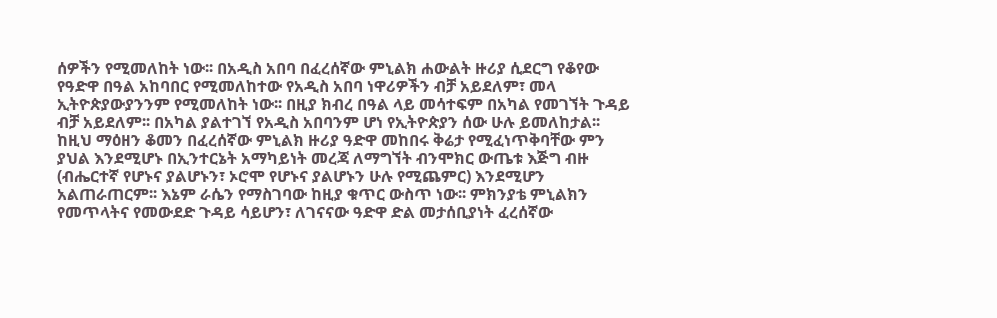ሰዎችን የሚመለከት ነው፡፡ በአዲስ አበባ በፈረሰኛው ምኒልክ ሐውልት ዙሪያ ሲደርግ የቆየው የዓድዋ በዓል አከባበር የሚመለከተው የአዲስ አበባ ነዋሪዎችን ብቻ አይደለም፣ መላ ኢትዮጵያውያንንም የሚመለከት ነው፡፡ በዚያ ክብረ በዓል ላይ መሳተፍም በአካል የመገኘት ጉዳይ ብቻ አይደለም፡፡ በአካል ያልተገኘ የአዲስ አበባንም ሆነ የኢትዮጵያን ሰው ሁሉ ይመለከታል፡፡ ከዚህ ማዕዘን ቆመን በፈረሰኛው ምኒልክ ዙሪያ ዓድዋ መከበሩ ቅሬታ የሚፈነጥቅባቸው ምን ያህል እንደሚሆኑ በኢንተርኔት አማካይነት መረጃ ለማግኘት ብንሞክር ውጤቱ እጅግ ብዙ (ብሔርተኛ የሆኑና ያልሆኑን፣ ኦሮሞ የሆኑና ያልሆኑን ሁሉ የሚጨምር) እንደሚሆን አልጠራጠርም፡፡ እኔም ራሴን የማስገባው ከዚያ ቁጥር ውስጥ ነው፡፡ ምክንያቴ ምኒልክን የመጥላትና የመውደድ ጉዳይ ሳይሆን፣ ለገናናው ዓድዋ ድል መታሰቢያነት ፈረሰኛው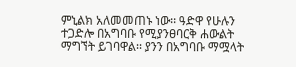ምኒልክ አለመመጠኑ ነው፡፡ ዓድዋ የሁሉን ተጋድሎ በአግባቡ የሚያንፀባርቅ ሐውልት ማግኘት ይገባዋል፡፡ ያንን በአግባቡ ማሟላት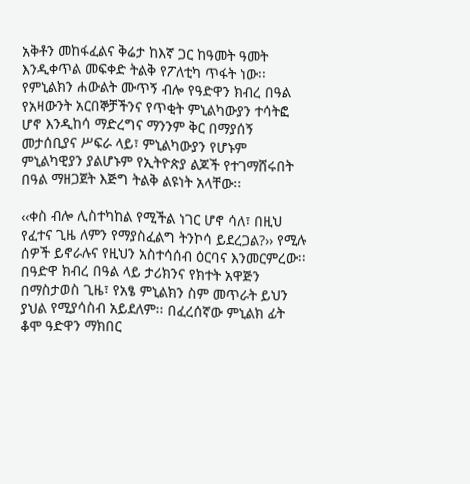አቅቶን መከፋፈልና ቅሬታ ከእኛ ጋር ከዓመት ዓመት እንዲቀጥል መፍቀድ ትልቅ የፖለቲካ ጥፋት ነው፡፡ የምኒልክን ሐውልት ሙጥኝ ብሎ የዓድዋን ክብረ በዓል የአዛውንት አርበኞቻችንና የጥቂት ምኒልካውያን ተሳትፎ ሆኖ እንዲከሳ ማድረግና ማንንም ቅር በማያሰኝ መታሰቢያና ሥፍራ ላይ፣ ምኒልካውያን የሆኑም ምኒልካዊያን ያልሆኑም የኢትዮጵያ ልጆች የተገማሸሩበት በዓል ማዘጋጀት እጅግ ትልቅ ልዩነት አላቸው፡፡

‹‹ቀስ ብሎ ሊስተካከል የሚችል ነገር ሆኖ ሳለ፣ በዚህ የፈተና ጊዜ ለምን የማያስፈልግ ትንኮሳ ይደረጋል?›› የሚሉ ሰዎች ይኖራሉና የዚህን አስተሳሰብ ዕርባና እንመርምረው፡፡ በዓድዋ ክብረ በዓል ላይ ታሪክንና የክተት አዋጅን በማስታወስ ጊዜ፣ የአፄ ምኒልክን ስም መጥራት ይህን ያህል የሚያሳስብ አይደለም፡፡ በፈረሰኛው ምኒልክ ፊት ቆሞ ዓድዋን ማክበር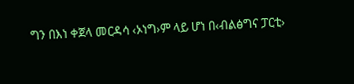ግን በእነ ቀጀላ መርዳሳ ‹ኦነግ›ም ላይ ሆነ በ‹ብልፅግና ፓርቲ›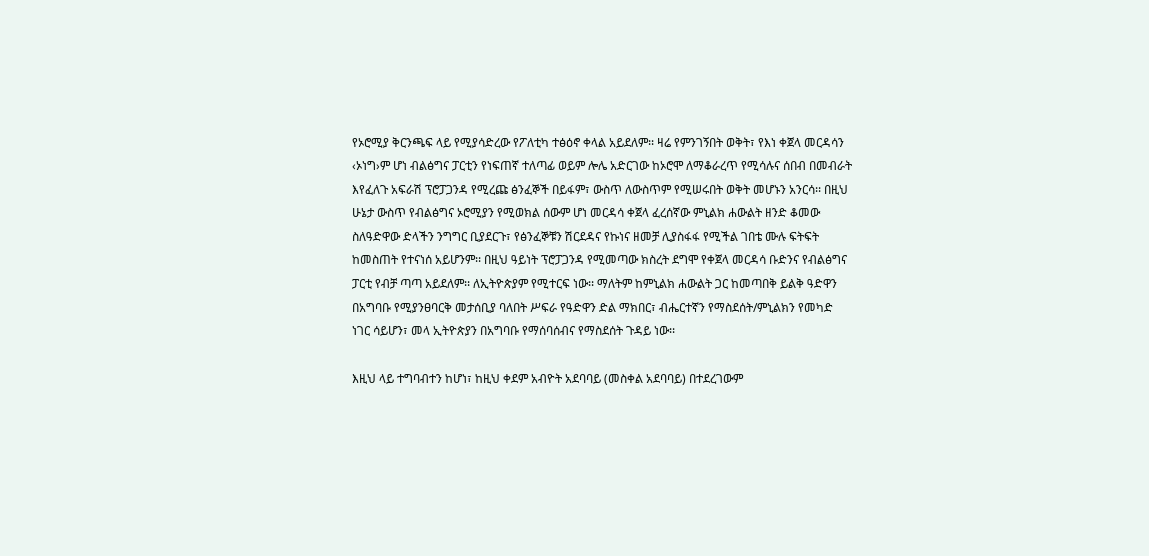የኦሮሚያ ቅርንጫፍ ላይ የሚያሳድረው የፖለቲካ ተፅዕኖ ቀላል አይደለም፡፡ ዛሬ የምንገኝበት ወቅት፣ የእነ ቀጀላ መርዳሳን ‹ኦነግ›ም ሆነ ብልፅግና ፓርቲን የነፍጠኛ ተለጣፊ ወይም ሎሌ አድርገው ከኦሮሞ ለማቆራረጥ የሚሳሉና ሰበብ በመብራት እየፈለጉ አፍራሽ ፕሮፓጋንዳ የሚረጩ ፅንፈኞች በይፋም፣ ውስጥ ለውስጥም የሚሠሩበት ወቅት መሆኑን አንርሳ፡፡ በዚህ ሁኔታ ውስጥ የብልፅግና ኦሮሚያን የሚወክል ሰውም ሆነ መርዳሳ ቀጀላ ፈረሰኛው ምኒልክ ሐውልት ዘንድ ቆመው ስለዓድዋው ድላችን ንግግር ቢያደርጉ፣ የፅንፈኞቹን ሽርደዳና የኩነና ዘመቻ ሊያስፋፋ የሚችል ገበቴ ሙሉ ፍትፍት ከመስጠት የተናነሰ አይሆንም፡፡ በዚህ ዓይነት ፕሮፓጋንዳ የሚመጣው ክስረት ደግሞ የቀጀላ መርዳሳ ቡድንና የብልፅግና ፓርቲ የብቻ ጣጣ አይደለም፡፡ ለኢትዮጵያም የሚተርፍ ነው፡፡ ማለትም ከምኒልክ ሐውልት ጋር ከመጣበቅ ይልቅ ዓድዋን በአግባቡ የሚያንፀባርቅ መታሰቢያ ባለበት ሥፍራ የዓድዋን ድል ማክበር፣ ብሔርተኛን የማስደሰት/ምኒልክን የመካድ ነገር ሳይሆን፣ መላ ኢትዮጵያን በአግባቡ የማሰባሰብና የማስደሰት ጉዳይ ነው፡፡

እዚህ ላይ ተግባብተን ከሆነ፣ ከዚህ ቀደም አብዮት አደባባይ (መስቀል አደባባይ) በተደረገውም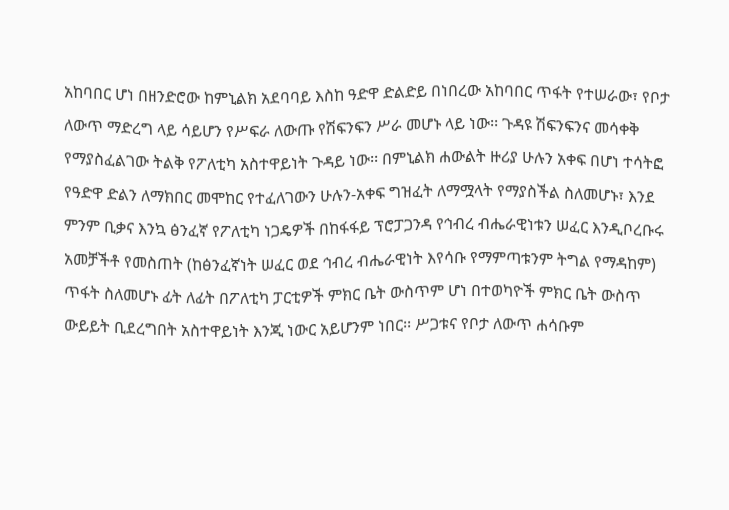አከባበር ሆነ በዘንድሮው ከምኒልክ አደባባይ እስከ ዓድዋ ድልድይ በነበረው አከባበር ጥፋት የተሠራው፣ የቦታ ለውጥ ማድረግ ላይ ሳይሆን የሥፍራ ለውጡ የሽፍንፍን ሥራ መሆኑ ላይ ነው፡፡ ጉዳዩ ሽፍንፍንና መሳቀቅ የማያስፈልገው ትልቅ የፖለቲካ አስተዋይነት ጉዳይ ነው፡፡ በምኒልክ ሐውልት ዙሪያ ሁሉን አቀፍ በሆነ ተሳትፎ የዓድዋ ድልን ለማክበር መሞከር የተፈለገውን ሁሉን-አቀፍ ግዝፈት ለማሟላት የማያስችል ስለመሆኑ፣ እንደ ምንም ቢቃና እንኳ ፅንፈኛ የፖለቲካ ነጋዴዎች በከፋፋይ ፕሮፓጋንዳ የኅብረ ብሔራዊነቱን ሠፈር እንዲቦረቡሩ አመቻችቶ የመስጠት (ከፅንፈኛነት ሠፈር ወደ ኅብረ ብሔራዊነት እየሳቡ የማምጣቱንም ትግል የማዳከም) ጥፋት ስለመሆኑ ፊት ለፊት በፖለቲካ ፓርቲዎች ምክር ቤት ውስጥም ሆነ በተወካዮች ምክር ቤት ውስጥ ውይይት ቢደረግበት አስተዋይነት እንጂ ነውር አይሆንም ነበር፡፡ ሥጋቱና የቦታ ለውጥ ሐሳቡም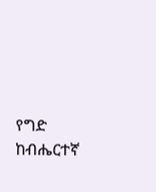የግድ ከብሔርተኛ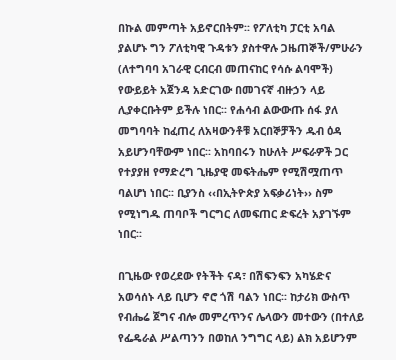በኩል መምጣት አይኖርበትም፡፡ የፖለቲካ ፓርቲ አባል ያልሆኑ ግን ፖለቲካዊ ጉዳቱን ያስተዋሉ ጋዜጠኞች/ምሁራን (ለተግባባ አገራዊ ርብርብ መጠናከር የሳሱ ልባሞች) የውይይት አጀንዳ አድርገው በመገናኛ ብዙኃን ላይ ሊያቀርቡትም ይችሉ ነበር፡፡ የሐሳብ ልውውጡ ሰፋ ያለ መግባባት ከፈጠረ ለአዛውንቶቹ አርበኞቻችን ዱብ ዕዳ አይሆንባቸውም ነበር፡፡ አከባበሩን ከሁለት ሥፍራዎች ጋር የተያያዘ የማድረግ ጊዜያዊ መፍትሔም የሚሽሟጠጥ ባልሆነ ነበር፡፡ ቢያንስ ‹‹በኢትዮጵያ አፍቃሪነት›› ስም የሚነግዱ ጠባቦች ግርግር ለመፍጠር ድፍረት አያገኙም ነበር፡፡

በጊዜው የወረደው የትችት ናዳ፣ በሽፍንፍን አካሄድና አወሳሰኑ ላይ ቢሆን ኖሮ ጎሽ ባልን ነበር፡፡ ከታሪክ ውስጥ የብሔሬ ጀግና ብሎ መምረጥንና ሌላውን መተውን (በተለይ የፌዴራል ሥልጣንን በወከለ ንግግር ላይ) ልክ አይሆንም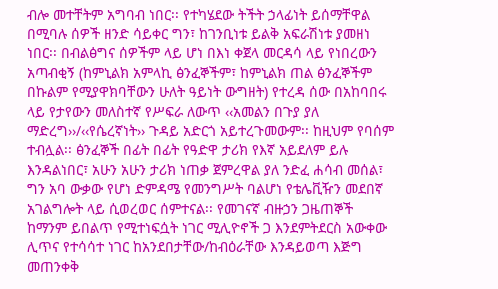ብሎ መተቸትም አግባብ ነበር፡፡ የተካሄደው ትችት ኃላፊነት ይሰማቸዋል በሚባሉ ሰዎች ዘንድ ሳይቀር ግን፣ ከገንቢነቱ ይልቅ አፍራሽነቱ ያመዘነ ነበር፡፡ በብልፅግና ሰዎችም ላይ ሆነ በእነ ቀጀላ መርዳሳ ላይ የነበረውን አጣብቂኝ (ከምኒልክ አምላኪ ፅንፈኞችም፣ ከምኒልክ ጠል ፅንፈኞችም በኩልም የሚያዋክባቸውን ሁለት ዓይነት ውግዘት) የተረዳ ሰው በአከባበሩ ላይ የታየውን መለስተኛ የሥፍራ ለውጥ ‹‹አመልን በጉያ ያለ ማድረግ››/‹‹የሴረኛነት›› ጉዳይ አድርጎ አይተረጉመውም፡፡ ከዚህም የባሰም ተብሏል፡፡ ፅንፈኞች በፊት በፊት የዓድዋ ታሪክ የእኛ አይደለም ይሉ እንዳልነበር፣ አሁን አሁን ታሪክ ነጠቃ ጀምረዋል ያለ ንድፈ ሐሳብ መሰል፣ ግን አባ ውቃው የሆነ ድምዳሜ የመንግሥት ባልሆነ የቴሌቪዥን መደበኛ አገልግሎት ላይ ሲወረወር ሰምተናል፡፡ የመገናኛ ብዙኃን ጋዜጠኞች ከማንም ይበልጥ የሚተነፍሷት ነገር ሚሊዮኖች ጋ እንደምትደርስ አውቀው ሊጥና የተሳሳተ ነገር ከአንደበታቸው/ከብዕራቸው እንዳይወጣ እጅግ መጠንቀቅ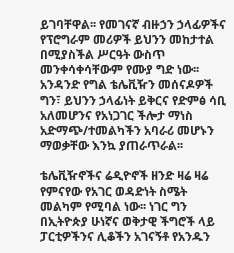ይገባቸዋል፡፡ የመገናኛ ብዙኃን ኃላፊዎችና የፕሮግራም መሪዎች ይህንን መከታተል በሚያስችል ሥርዓት ውስጥ መንቀሳቀሳቸውም የሙያ ግድ ነው፡፡ አንዳንድ የግል ቴሌቪዥን መሰናዶዎች ግን፣ ይህንን ኃላፊነት ይቅርና የድምፅ ሳቢ አለመሆንና የአነጋገር ችሎታ ማነስ አድማጭ/ተመልካችን አባራሪ መሆኑን ማወቃቸው እንኳ ያጠራጥራል፡፡

ቴሌቪዥኖችና ሬዲዮኖች ዘንድ ዛሬ ዛሬ የምናየው የአገር ወዳድነት ስሜት መልካም የሚባል ነው፡፡ ነገር ግን በኢትዮጵያ ሁነኛና ወቅታዊ ችግሮች ላይ ፓርቲዎችንና ሊቆችን አገናኝቶ የአንዱን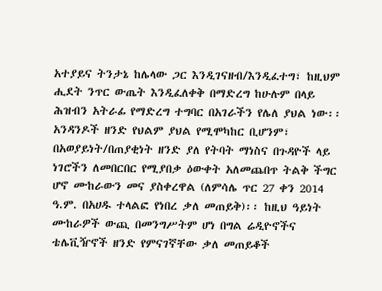አተያይና ትንታኔ ከሌላው ጋር እንዲገናዘብ/እንዲፈተግ፣ ከዚህም ሒደት ንጥር ውጤት እንዲፈለቀቅ በማድረግ ከሁሉም በላይ ሕዝብን አትራፊ የማድረግ ተግባር በአገራችን የሌለ ያህል ነው፡፡ አንዳንዶች ዘንድ የህልም ያህል የሚሞካከር ቢሆንም፣ በአወያይነት/በጠያቂነት ዘንድ ያለ የትባት ማነስና በጉዳዮች ላይ ነገሮችን ለመበርበር የሚያበቃ ዕውቀት አለመጨበጥ ትልቅ ችግር ሆኖ ሙከራውን መና ያስቀረዋል (ለምሳሌ ጥር 27 ቀን 2014 ዓ.ም. በአሀዱ ተላልፎ የነበረ ቃለ መጠይቅ)፡፡ ከዚህ ዓይነት ሙከራዎች ውጪ በመንግሥትም ሆነ በግል ሬዲዮኖችና ቴሌቪዥኖች ዘንድ የምናገኛቸው ቃለ መጠይቆች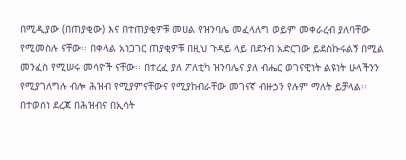በሚዲያው (በጠያቂው) እና በተጠያቂዎቹ መሀል የዝንባሌ መፈላለግ ወይም መቀራረብ ያለባቸው የሚመስሉ ናቸው፡፡ በቀላል አነጋገር ጠያቂዎቹ በዚህ ጉዳይ ላይ በደንብ አድርገው ይደስኩሩልኝ በሚል መንፈስ የሚሠሩ መሳዮች ናቸው፡፡ በተረፈ ያለ ፖለቲካ ዝንባሌና ያለ ብሔር ወገናዊነት ልዩነት ሁላችንን የሚያገለግሉ ብሎ ሕዝብ የሚያምናቸውና የሚያከብራቸው መገናኛ ብዙኃን የሉም ማለት ይቻላል፡፡ በተወሰነ ደረጃ በሕዝብና በኢሳት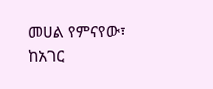መሀል የምናየው፣ ከአገር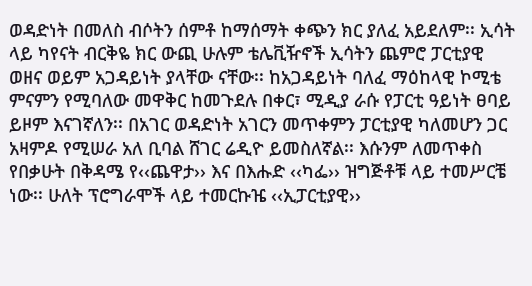ወዳድነት በመለስ ብሶትን ሰምቶ ከማሰማት ቀጭን ክር ያለፈ አይደለም፡፡ ኢሳት ላይ ካየናት ብርቅዬ ክር ውጪ ሁሉም ቴሌቪዥኖች ኢሳትን ጨምሮ ፓርቲያዊ ወዘና ወይም አጋዳይነት ያላቸው ናቸው፡፡ ከአጋዳይነት ባለፈ ማዕከላዊ ኮሚቴ ምናምን የሚባለው መዋቅር ከመጉደሉ በቀር፣ ሚዲያ ራሱ የፓርቲ ዓይነት ፀባይ ይዞም እናገኛለን፡፡ በአገር ወዳድነት አገርን መጥቀምን ፓርቲያዊ ካለመሆን ጋር አዛምዶ የሚሠራ አለ ቢባል ሸገር ሬዲዮ ይመስለኛል፡፡ እሱንም ለመጥቀስ የበቃሁት በቅዳሜ የ‹‹ጨዋታ›› እና በእሑድ ‹‹ካፌ›› ዝግጅቶቹ ላይ ተመሥርቼ ነው፡፡ ሁለት ፕሮግራሞች ላይ ተመርኩዤ ‹‹ኢፓርቲያዊ››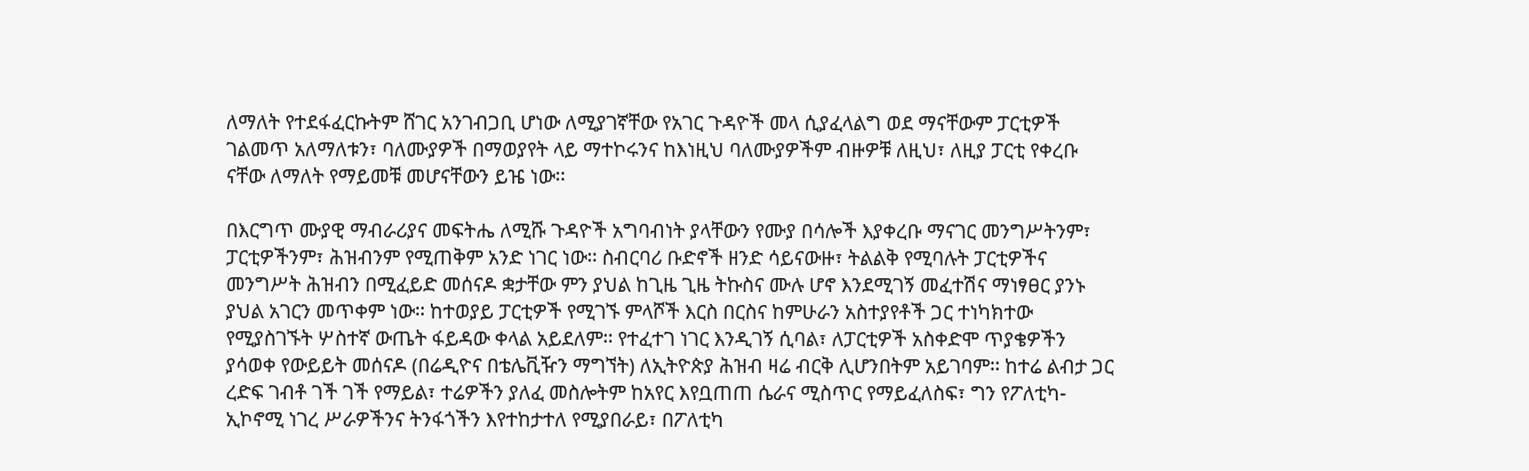ለማለት የተደፋፈርኩትም ሸገር አንገብጋቢ ሆነው ለሚያገኛቸው የአገር ጉዳዮች መላ ሲያፈላልግ ወደ ማናቸውም ፓርቲዎች ገልመጥ አለማለቱን፣ ባለሙያዎች በማወያየት ላይ ማተኮሩንና ከእነዚህ ባለሙያዎችም ብዙዎቹ ለዚህ፣ ለዚያ ፓርቲ የቀረቡ ናቸው ለማለት የማይመቹ መሆናቸውን ይዤ ነው፡፡

በእርግጥ ሙያዊ ማብራሪያና መፍትሔ ለሚሹ ጉዳዮች አግባብነት ያላቸውን የሙያ በሳሎች እያቀረቡ ማናገር መንግሥትንም፣ ፓርቲዎችንም፣ ሕዝብንም የሚጠቅም አንድ ነገር ነው፡፡ ስብርባሪ ቡድኖች ዘንድ ሳይናውዙ፣ ትልልቅ የሚባሉት ፓርቲዎችና መንግሥት ሕዝብን በሚፈይድ መሰናዶ ቋታቸው ምን ያህል ከጊዜ ጊዜ ትኩስና ሙሉ ሆኖ እንደሚገኝ መፈተሽና ማነፃፀር ያንኑ ያህል አገርን መጥቀም ነው፡፡ ከተወያይ ፓርቲዎች የሚገኙ ምላሾች እርስ በርስና ከምሁራን አስተያየቶች ጋር ተነካክተው የሚያስገኙት ሦስተኛ ውጤት ፋይዳው ቀላል አይደለም፡፡ የተፈተገ ነገር እንዲገኝ ሲባል፣ ለፓርቲዎች አስቀድሞ ጥያቄዎችን ያሳወቀ የውይይት መሰናዶ (በሬዲዮና በቴሌቪዥን ማግኘት) ለኢትዮጵያ ሕዝብ ዛሬ ብርቅ ሊሆንበትም አይገባም፡፡ ከተሬ ልብታ ጋር ረድፍ ገብቶ ገች ገች የማይል፣ ተሬዎችን ያለፈ መስሎትም ከአየር እየቧጠጠ ሴራና ሚስጥር የማይፈለስፍ፣ ግን የፖለቲካ-ኢኮኖሚ ነገረ ሥራዎችንና ትንፋጎችን እየተከታተለ የሚያበራይ፣ በፖለቲካ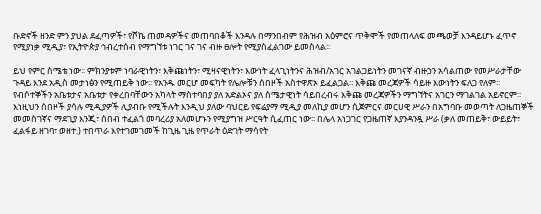ቡድኖች ዘንድ ምን ያህል ደፈጣዎች፣ የሾኬ ጠመዳዎችና መጠባበቆች እንዳሉ በማንበብም የሕዝብ አዕምሮና ጥቅሞች የመጠላለፍ መጫወቻ እንዳይሆኑ ፈጥኖ የሚያነቃ ሚዲያ፣ የኢትዮጵያ ኅብረተሰብ የማግኘቱ ነገር ገና ገና ብዙ ፀሎት የሚያስፈልገው ይመስላል፡፡

ይህ የምር ስሜቴ ነው፡፡ ምክንያቱም ነባራዊነትን፣ እቅጩነትን፣ ሚዛናዊነትን፣ እውነት ፈላጊነትንና ሕዝብ/አገር አገልጋይነትን መገናኛ ብዙኃን አሳልጠው የመሥራታቸው ጉዳይ እንደ አዲስ መታነፅን የሚጠይቅ ነው፡፡ የአንዱ መርሆ መፍካት የሌሎቹን ሰበዞች አስተዋጽኦ ይፈልጋል፡፡ እቅጩ መረጃዎች ሳይዙ እውነትን ፍለጋ የለም፡፡ የብሶተኞችን አቤቱታና አቤቱታ የቀረበባቸውን አካላት ማስተባበያ ያለ አድልኦና ያለ ስሜታዊነት ሳይበረብሩ እቅጩ መረጃዎችን ማግኘትና አገርን ማገልገል አይኖርም፡፡ እነዚህን ሰበዞች ያሳሉ ሚዲያዎች ሊያብቡ የሚችሉት እንዲህ ያለው ባህርይ የፍሬያማ ሚዲያ መለኪያ መሆን ሲጀምርና መርሀዊ ሥራን በአግባቡ መወጣት ለጋዜጠኞች መመስገኛና ማደጊያ እንጂ፣ ሰበብ ተፈልጎ መባረሪያ አለመሆኑን የሚያግዝ ሥርዓት ሲፈጠር ነው፡፡ በሌላ አነጋገር የጋዜጠኛ እያንዳንዷ ሥራ (ቃለ መጠይቅ፣ ውይይት፣ ፈልፋይ ዘገባ፣ ወዘተ.) ተበጥራ እየተገመገመች ከጊዜ ጊዜ የጥራት ዕድገት ማሳየት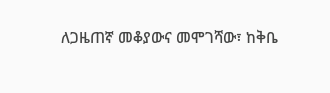ለጋዜጠኛ መቆያውና መሞገሻው፣ ከቅቤ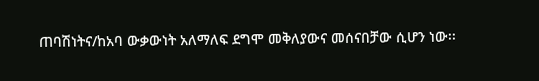ጠባሽነትና/ከአባ ውቃውነት አለማለፍ ደግሞ መቅለያውና መሰናበቻው ሲሆን ነው፡፡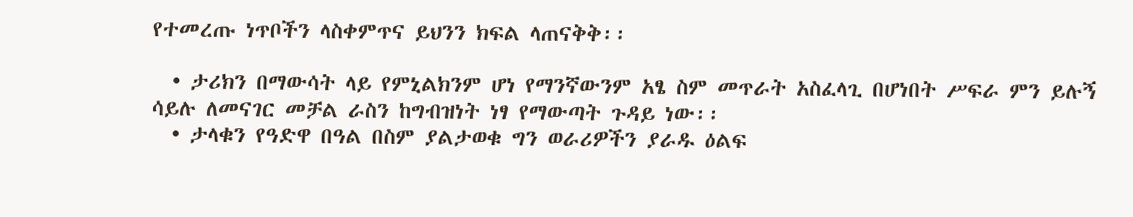የተመረጡ ነጥቦችን ላስቀምጥና ይህንን ክፍል ላጠናቅቅ፡፡

  • ታሪክን በማውሳት ላይ የምኒልክንም ሆነ የማንኛውንም አፄ ስም መጥራት አስፈላጊ በሆነበት ሥፍራ ምን ይሉኝ ሳይሉ ለመናገር መቻል ራስን ከግብዝነት ነፃ የማውጣት ጉዳይ ነው፡፡
  • ታላቁን የዓድዋ በዓል በስም ያልታወቁ ግን ወራሪዎችን ያራዱ ዕልፍ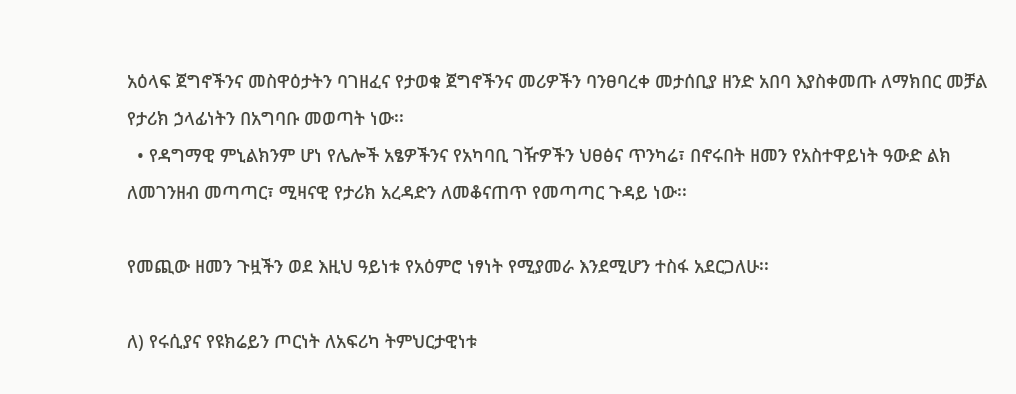አዕላፍ ጀግኖችንና መስዋዕታትን ባገዘፈና የታወቁ ጀግኖችንና መሪዎችን ባንፀባረቀ መታሰቢያ ዘንድ አበባ እያስቀመጡ ለማክበር መቻል የታሪክ ኃላፊነትን በአግባቡ መወጣት ነው፡፡
  • የዳግማዊ ምኒልክንም ሆነ የሌሎች አፄዎችንና የአካባቢ ገዥዎችን ህፀፅና ጥንካሬ፣ በኖሩበት ዘመን የአስተዋይነት ዓውድ ልክ ለመገንዘብ መጣጣር፣ ሚዛናዊ የታሪክ አረዳድን ለመቆናጠጥ የመጣጣር ጉዳይ ነው፡፡

የመጪው ዘመን ጉዟችን ወደ እዚህ ዓይነቱ የአዕምሮ ነፃነት የሚያመራ እንደሚሆን ተስፋ አደርጋለሁ፡፡

ለ) የሩሲያና የዩክሬይን ጦርነት ለአፍሪካ ትምህርታዊነቱ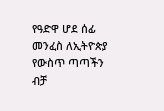የዓድዋ ሆደ ሰፊ መንፈስ ለኢትዮጵያ የውስጥ ጣጣችን ብቻ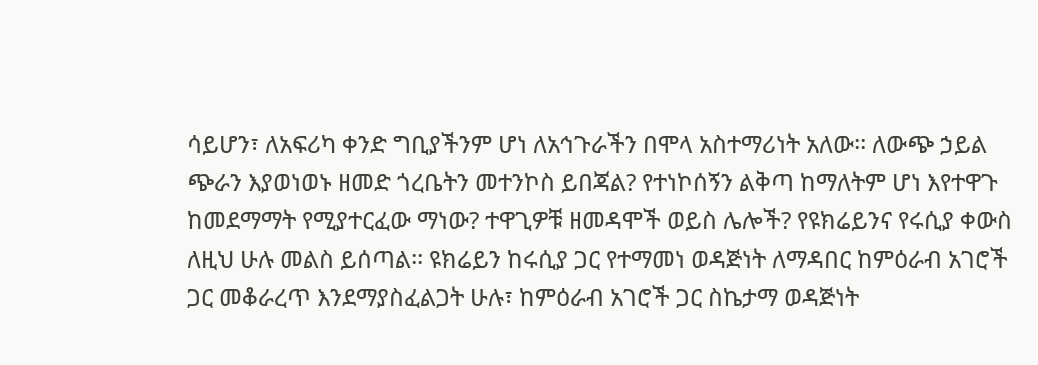ሳይሆን፣ ለአፍሪካ ቀንድ ግቢያችንም ሆነ ለአኅጉራችን በሞላ አስተማሪነት አለው፡፡ ለውጭ ኃይል ጭራን እያወነወኑ ዘመድ ጎረቤትን መተንኮስ ይበጃል? የተነኮሰኝን ልቅጣ ከማለትም ሆነ እየተዋጉ ከመደማማት የሚያተርፈው ማነው? ተዋጊዎቹ ዘመዳሞች ወይስ ሌሎች? የዩክሬይንና የሩሲያ ቀውስ ለዚህ ሁሉ መልስ ይሰጣል፡፡ ዩክሬይን ከሩሲያ ጋር የተማመነ ወዳጅነት ለማዳበር ከምዕራብ አገሮች ጋር መቆራረጥ እንደማያስፈልጋት ሁሉ፣ ከምዕራብ አገሮች ጋር ስኬታማ ወዳጅነት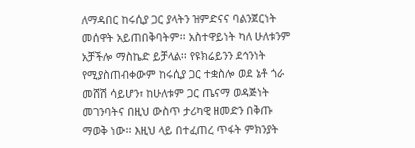ለማዳበር ከሩሲያ ጋር ያላትን ዝምድናና ባልንጀርነት መሰዋት አይጠበቅባትም፡፡ አስተዋይነት ካለ ሁለቱንም አቻችሎ ማስኬድ ይቻላል፡፡ የዩክሬይንን ደኅንነት የሚያስጠብቀውም ከሩሲያ ጋር ተቋስሎ ወደ ኔቶ ጎራ መሸሽ ሳይሆን፣ ከሁለቱም ጋር ጤናማ ወዳጅነት መገንባትና በዚህ ውስጥ ታሪካዊ ዘመድን በቅጡ ማወቅ ነው፡፡ እዚህ ላይ በተፈጠረ ጥፋት ምክንያት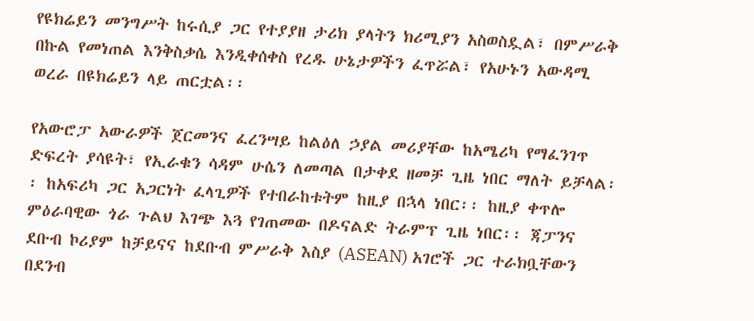የዩክሬይን መንግሥት ከሩሲያ ጋር የተያያዘ ታሪክ ያላትን ክሪሚያን አስወስዷል፣ በምሥራቅ በኩል የመነጠል እንቅስቃሴ እንዲቀሰቀስ የረዱ ሁኔታዎችን ፈጥሯል፣ የአሁኑን አውዳሚ ወረራ በዩክሬይን ላይ ጠርቷል፡፡

የአውሮፓ አውራዎች ጀርመንና ፈረንሣይ ከልዕለ ኃያል መሪያቸው ከአሜሪካ የማፈንገጥ ድፍረት ያሳዩት፣ የኢራቁን ሳዳም ሁሴን ለመጣል በታቀደ ዘመቻ ጊዜ ነበር ማለት ይቻላል፡፡ ከአፍሪካ ጋር አጋርነት ፈላጊዎች የተበራከቱትም ከዚያ በኋላ ነበር፡፡ ከዚያ ቀጥሎ ምዕራባዊው ጎራ ጉልህ እገጭ እጓ የገጠመው በዶናልድ ትራምፕ ጊዜ ነበር፡፡ ጃፓንና ደቡብ ኮሪያም ከቻይናና ከደቡብ ምሥራቅ እስያ (ASEAN) አገሮች ጋር ተራክቧቸውን በደንብ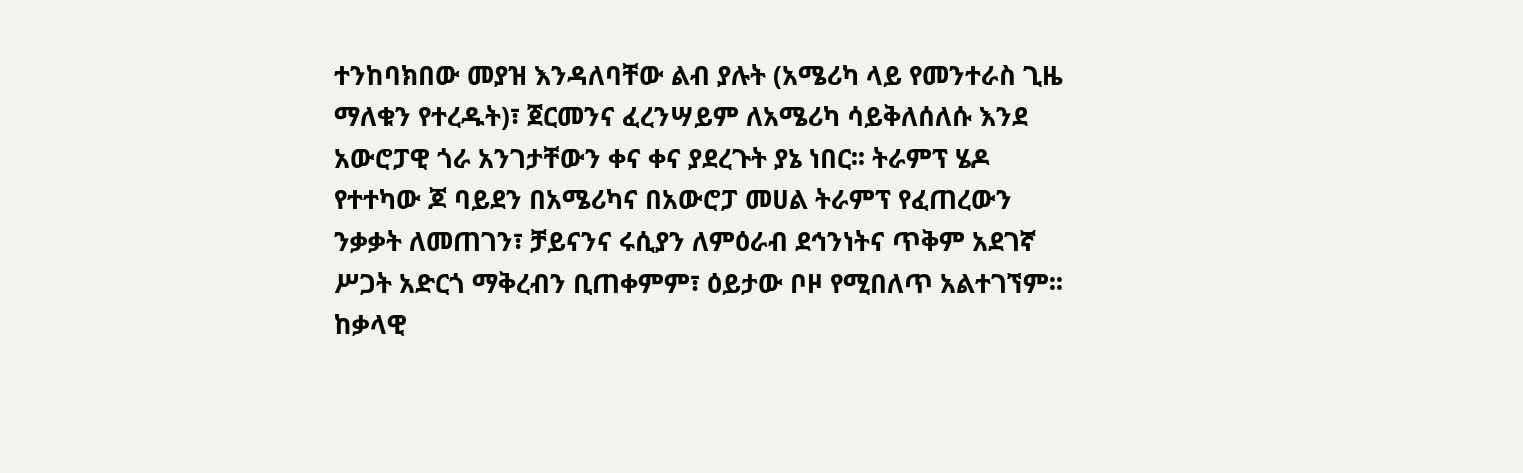ተንከባክበው መያዝ እንዳለባቸው ልብ ያሉት (አሜሪካ ላይ የመንተራስ ጊዜ ማለቁን የተረዱት)፣ ጀርመንና ፈረንሣይም ለአሜሪካ ሳይቅለሰለሱ እንደ አውሮፓዊ ጎራ አንገታቸውን ቀና ቀና ያደረጉት ያኔ ነበር፡፡ ትራምፕ ሄዶ የተተካው ጆ ባይደን በአሜሪካና በአውሮፓ መሀል ትራምፕ የፈጠረውን ንቃቃት ለመጠገን፣ ቻይናንና ሩሲያን ለምዕራብ ደኅንነትና ጥቅም አደገኛ ሥጋት አድርጎ ማቅረብን ቢጠቀምም፣ ዕይታው ቦዞ የሚበለጥ አልተገኘም፡፡ ከቃላዊ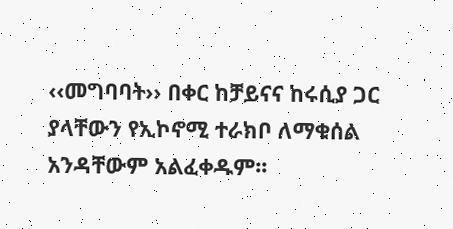‹‹መግባባት›› በቀር ከቻይናና ከሩሲያ ጋር ያላቸውን የኢኮኖሚ ተራክቦ ለማቁሰል አንዳቸውም አልፈቀዱም፡፡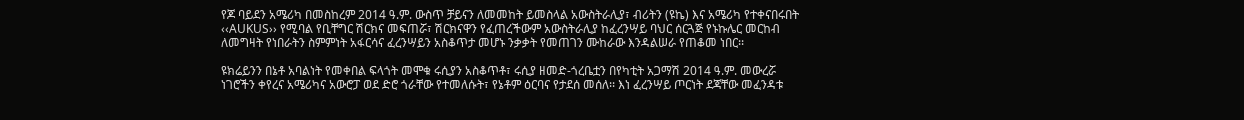የጆ ባይደን አሜሪካ በመስከረም 2014 ዓ.ም. ውስጥ ቻይናን ለመመከት ይመስላል አውስትራሊያ፣ ብሪትን (ዩኬ) እና አሜሪካ የተቀናበሩበት ‹‹AUKUS›› የሚባል የቢቸግር ሽርክና መፍጠሯ፣ ሽርክናዋን የፈጠረችውም አውስትራሊያ ከፈረንሣይ ባህር ሰርጓጅ የኑኩሌር መርከብ ለመግዛት የነበራትን ስምምነት አፋርሳና ፈረንሣይን አስቆጥታ መሆኑ ንቃቃት የመጠገን ሙከራው እንዳልሠራ የጠቆመ ነበር፡፡

ዩክሬይንን በኔቶ አባልነት የመቀበል ፍላጎት መሞቁ ሩሲያን አስቆጥቶ፣ ሩሲያ ዘመድ-ጎረቤቷን በየካቲት አጋማሽ 2014 ዓ.ም. መውረሯ ነገሮችን ቀየረና አሜሪካና አውሮፓ ወደ ድሮ ጎራቸው የተመለሱት፣ የኔቶም ዕርባና የታደሰ መሰለ፡፡ እነ ፈረንሣይ ጦርነት ደጃቸው መፈንዳቱ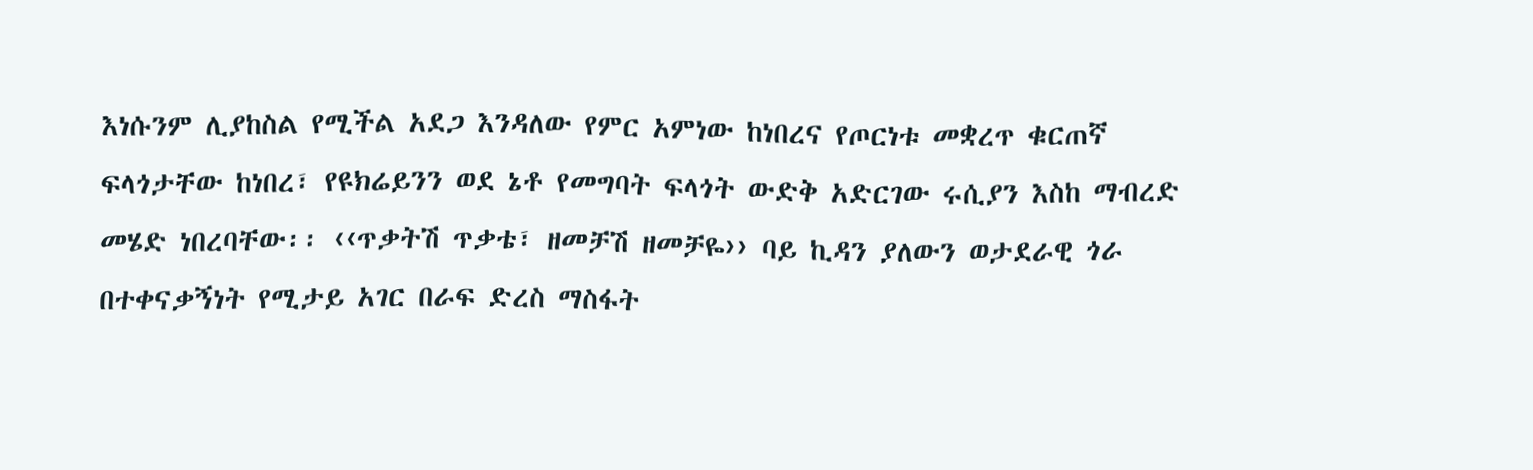እነሱንም ሊያከስል የሚችል አደጋ እንዳለው የምር አምነው ከነበረና የጦርነቱ መቋረጥ ቁርጠኛ ፍላጎታቸው ከነበረ፣ የዩክሬይንን ወደ ኔቶ የመግባት ፍላጎት ውድቅ አድርገው ሩሲያን እስከ ማብረድ መሄድ ነበረባቸው፡፡ ‹‹ጥቃትሽ ጥቃቴ፣ ዘመቻሽ ዘመቻዬ›› ባይ ኪዳን ያለውን ወታደራዊ ጎራ በተቀናቃኝነት የሚታይ አገር በራፍ ድረስ ማስፋት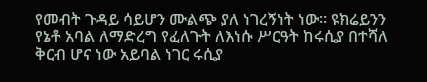የመብት ጉዳይ ሳይሆን ሙልጭ ያለ ነገረኝነት ነው፡፡ ዩክሬይንን የኔቶ አባል ለማድረግ የፈለጉት ለእነሱ ሥርዓት ከሩሲያ በተሻለ ቅርብ ሆና ነው አይባል ነገር ሩሲያ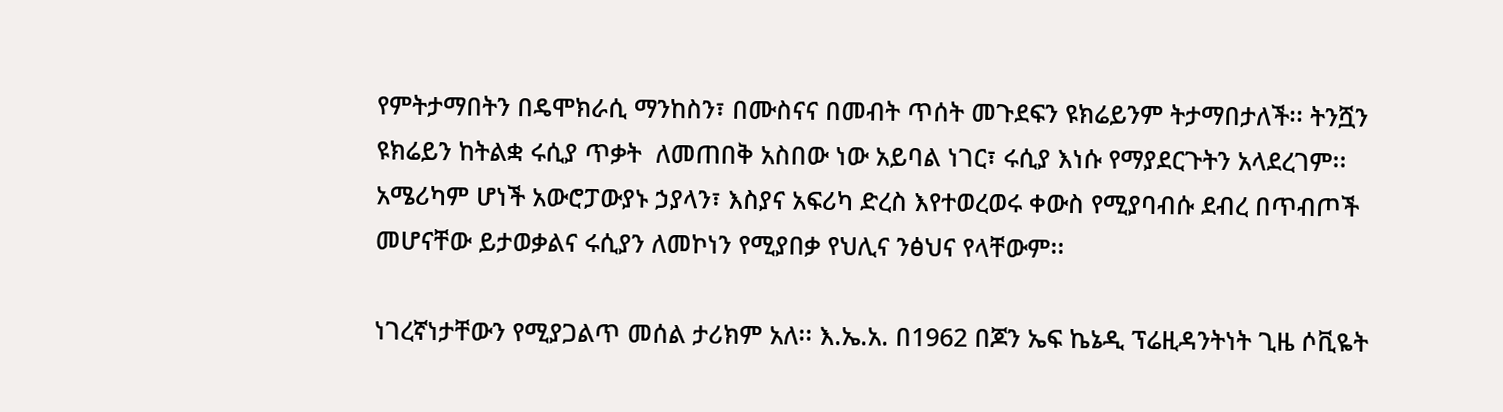የምትታማበትን በዴሞክራሲ ማንከስን፣ በሙስናና በመብት ጥሰት መጉደፍን ዩክሬይንም ትታማበታለች፡፡ ትንሿን ዩክሬይን ከትልቋ ሩሲያ ጥቃት  ለመጠበቅ አስበው ነው አይባል ነገር፣ ሩሲያ እነሱ የማያደርጉትን አላደረገም፡፡ አሜሪካም ሆነች አውሮፓውያኑ ኃያላን፣ እስያና አፍሪካ ድረስ እየተወረወሩ ቀውስ የሚያባብሱ ደብረ በጥብጦች መሆናቸው ይታወቃልና ሩሲያን ለመኮነን የሚያበቃ የህሊና ንፅህና የላቸውም፡፡

ነገረኛነታቸውን የሚያጋልጥ መሰል ታሪክም አለ፡፡ እ.ኤ.አ. በ1962 በጆን ኤፍ ኬኔዲ ፕሬዚዳንትነት ጊዜ ሶቪዬት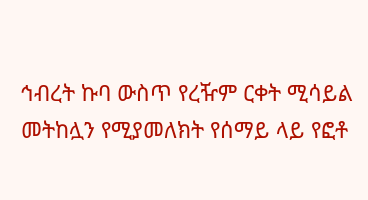ኅብረት ኩባ ውስጥ የረዥም ርቀት ሚሳይል መትከሏን የሚያመለክት የሰማይ ላይ የፎቶ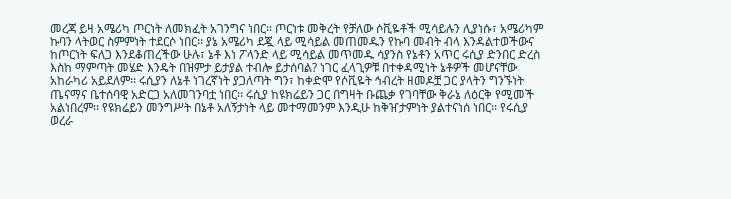መረጃ ይዛ አሜሪካ ጦርነት ለመክፈት አገንግና ነበር፡፡ ጦርነቱ መቅረት የቻለው ሶቪዬቶች ሚሳይሉን ሊያነሱ፣ አሜሪካም ኩባን ላትወር ስምምነት ተደርሶ ነበር፡፡ ያኔ አሜሪካ ደጇ ላይ ሚሳይል መጠመዱን የኩባ መብት ብላ እንዳልተወችውና ከጦርነት ፍለጋ እንደቆጠረችው ሁሉ፣ ኔቶ እነ ፖላንድ ላይ ሚሳይል መጥመዱ ሳያንስ የኔቶን አጥር ሩሲያ ድንበር ድረስ እስከ ማምጣት መሄድ እንዴት በዝምታ ይታያል ተብሎ ይታሰባል? ነገር ፈላጊዎቹ በተቀዳሚነት ኔቶዎች መሆናቸው አከራካሪ አይደለም፡፡ ሩሲያን ለኔቶ ነገረኛነት ያጋለጣት ግን፣ ከቀድሞ የሶቪዬት ኅብረት ዘመዶቿ ጋር ያላትን ግንኙነት ጤናማና ቤተሰባዊ አድርጋ አለመገንባቷ ነበር፡፡ ሩሲያ ከዩክሬይን ጋር በግዛት ቡጨቃ የገባቸው ቅራኔ ለዕርቅ የሚመች አልነበረም፡፡ የዩክሬይን መንግሥት በኔቶ አለኝታነት ላይ መተማመንም እንዲሁ ከቅዠታምነት ያልተናነሰ ነበር፡፡ የሩሲያ ወረራ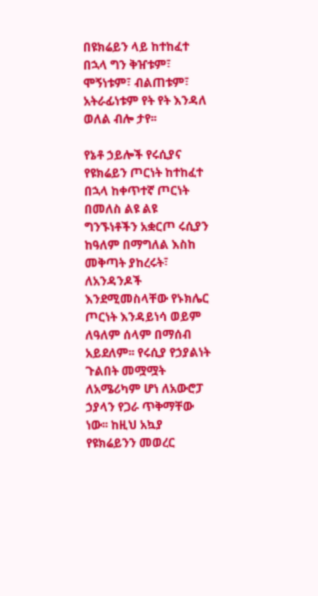በዩክሬይን ላይ ከተከፈተ በኋላ ግን ቅዠቱም፣ ሞኝነቱም፣ ብልጠቱም፣ አትራፊነቱም የት የት እንዳለ ወለል ብሎ ታየ፡፡

የኔቶ ኃይሎች የሩሲያና የዩክሬይን ጦርነት ከተከፈተ በኋላ ከቀጥተኛ ጦርነት በመለስ ልዩ ልዩ ግንኙነቶችን አቋርጦ ሩሲያን ከዓለም በማግለል እስከ መቅጣት ያከረሩት፣ ለአንዳንዶች እንደሚመስላቸው የኑክሌር ጦርነት እንዳይነሳ ወይም ለዓለም ሰላም በማሰብ አይደለም፡፡ የሩሲያ የኃያልነት ጉልበት መሟሟት ለአሜሪካም ሆነ ለአውሮፓ ኃያላን የጋራ ጥቅማቸው ነው፡፡ ከዚህ አኳያ የዩክሬይንን መወረር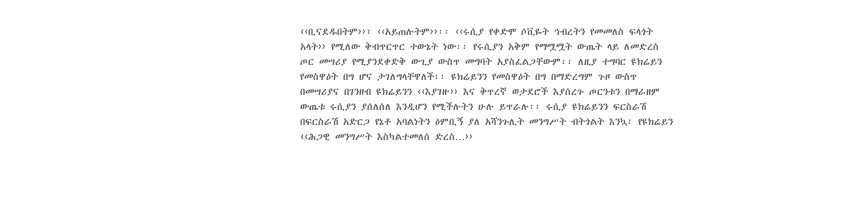‹‹ቢናደዱበትም››፣ ‹‹አይጠሉትም››፡፡ ‹‹ሩሲያ የቀድሞ ሶቪዬት ኅብረትን የመመለስ ፍላጎት አላት›› የሚለው ቅብጥርጥር ተውኔት ነው፡፡ የሩሲያን አቅም የማሟሟት ውጤት ላይ ለመድረስ ጦር መሣሪያ የሚያንደቀድቅ ውጊያ ውስጥ መግባት አያስፈልጋቸውም፡፡ ለዚያ ተግባር ዩክሬይን የመስዋዕት በግ ሆና ታገለግላቸዋለች፡፡ ዩክሬይንን የመስዋዕት በግ በማድረግም ጉዞ ውስጥ በመሣሪያና በገንዘብ ዩክሬይንን ‹‹እያገዙ›› እና ቅጥረኛ ወታደሮች እያሰረጉ ጦርንቱን በማራዘም ውጤቱ ሩሲያን ያሰለሰለ እንዲሆን የሚችሉትን ሁሉ ይጥራሉ፡፡ ሩሲያ ዩክሬይንን ፍርስራሽ በፍርስራሽ አድርጋ የኔቶ አባልነትን ዕምቢኝ ያለ አሻንጉሊት መንግሥት ብትጎልት እንኳ፣ የዩክሬይን ‹‹ሕጋዊ መንግሥት እስካልተመለሰ ድረስ…››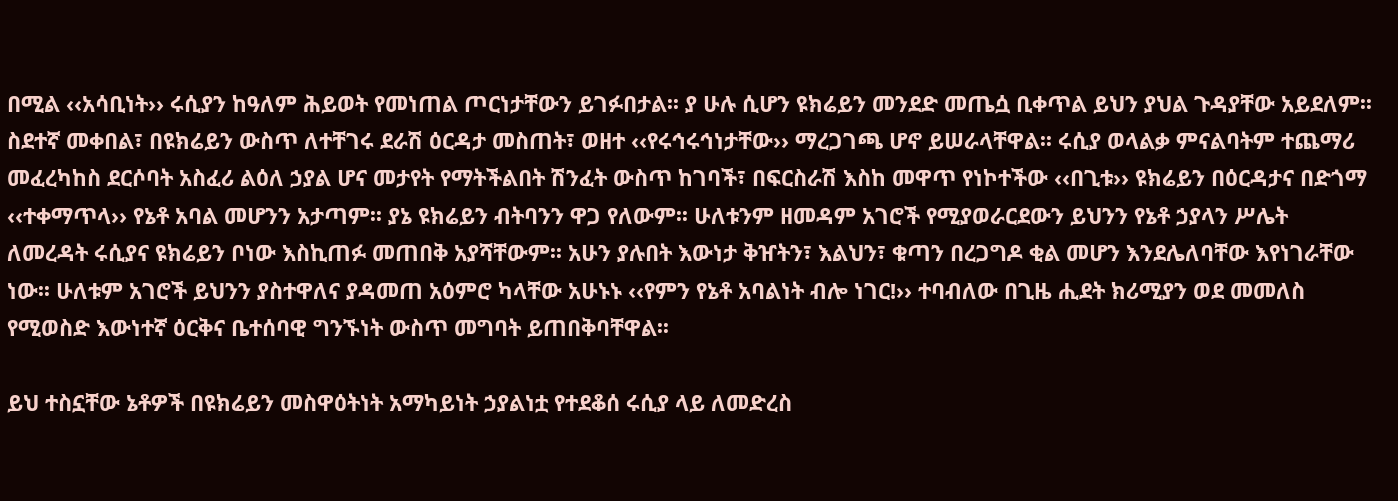በሚል ‹‹አሳቢነት›› ሩሲያን ከዓለም ሕይወት የመነጠል ጦርነታቸውን ይገፉበታል፡፡ ያ ሁሉ ሲሆን ዩክሬይን መንደድ መጤሷ ቢቀጥል ይህን ያህል ጉዳያቸው አይደለም፡፡ ስደተኛ መቀበል፣ በዩክሬይን ውስጥ ለተቸገሩ ደራሽ ዕርዳታ መስጠት፣ ወዘተ ‹‹የሩኅሩኅነታቸው›› ማረጋገጫ ሆኖ ይሠራላቸዋል፡፡ ሩሲያ ወላልቃ ምናልባትም ተጨማሪ መፈረካከስ ደርሶባት አስፈሪ ልዕለ ኃያል ሆና መታየት የማትችልበት ሽንፈት ውስጥ ከገባች፣ በፍርስራሽ እስከ መዋጥ የነኮተችው ‹‹በጊቱ›› ዩክሬይን በዕርዳታና በድጎማ ‹‹ተቀማጥላ›› የኔቶ አባል መሆንን አታጣም፡፡ ያኔ ዩክሬይን ብትባንን ዋጋ የለውም፡፡ ሁለቱንም ዘመዳም አገሮች የሚያወራርደውን ይህንን የኔቶ ኃያላን ሥሌት ለመረዳት ሩሲያና ዩክሬይን ቦነው እስኪጠፉ መጠበቅ አያሻቸውም፡፡ አሁን ያሉበት እውነታ ቅዠትን፣ እልህን፣ ቁጣን በረጋግዶ ቂል መሆን እንደሌለባቸው እየነገራቸው ነው፡፡ ሁለቱም አገሮች ይህንን ያስተዋለና ያዳመጠ አዕምሮ ካላቸው አሁኑኑ ‹‹የምን የኔቶ አባልነት ብሎ ነገር!›› ተባብለው በጊዜ ሒደት ክሪሚያን ወደ መመለስ የሚወስድ እውነተኛ ዕርቅና ቤተሰባዊ ግንኙነት ውስጥ መግባት ይጠበቅባቸዋል፡፡

ይህ ተስኗቸው ኔቶዎች በዩክሬይን መስዋዕትነት አማካይነት ኃያልነቷ የተደቆሰ ሩሲያ ላይ ለመድረስ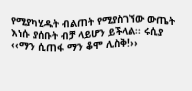የሚያካሂዱት ብልጠት የሚያስገኘው ውጤት እነሱ ያሰቡት ብቻ ላይሆን ይችላል፡፡ ሩሲያ ‹‹ማን ሲጠፋ ማን ቆሞ ሊስቅ!››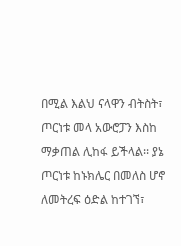በሚል እልህ ናላዋን ብትስት፣ ጦርነቱ መላ አውሮፓን እስከ ማቃጠል ሊከፋ ይችላል፡፡ ያኔ ጦርነቱ ከኑክሌር በመለስ ሆኖ ለመትረፍ ዕድል ከተገኘ፣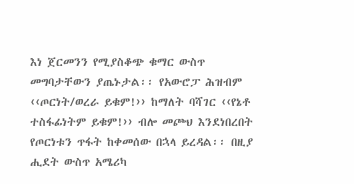እነ ጀርመንን የሚያስቆጭ ቁማር ውስጥ መግባታቸውን ያጤኑታል፡፡ የአውሮፓ ሕዝብም ‹‹ጦርነት/ወረራ ይቁም!›› ከማለት ባሻገር ‹‹የኔቶ ተስፋፊነትም ይቁም!›› ብሎ መጮህ እንደነበረበት የጦርነቱን ጥፋት ከቀመሰው በኋላ ይረዳል፡፡ በዚያ ሒደት ውስጥ አሜሪካ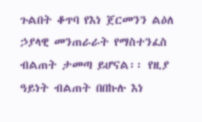ጉልበት ቆጥባ የእነ ጀርመንን ልዕለ ኃያላዊ መንጠራራት የማስተንፈስ ብልጠት ታመጣ ይሆናል፡፡ የዚያ ዓይነት ብልጠት በበኩሉ እነ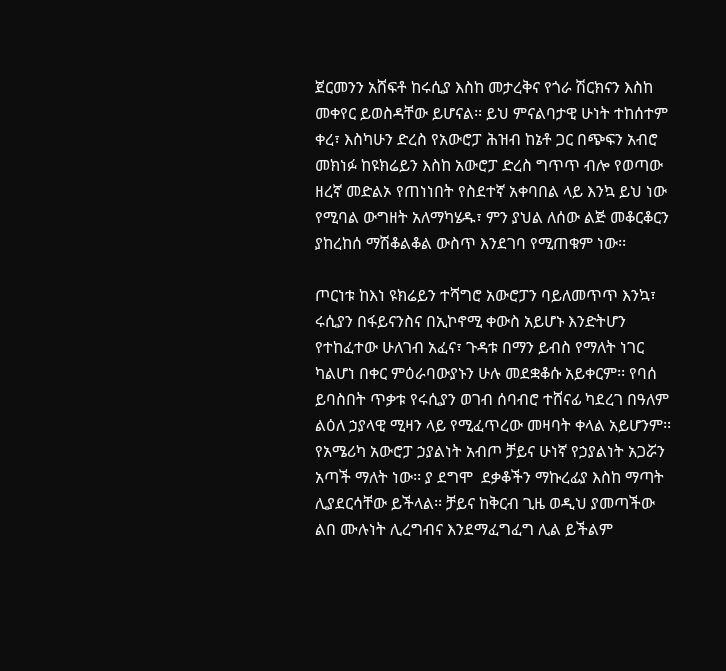ጀርመንን አሸፍቶ ከሩሲያ እስከ መታረቅና የጎራ ሽርክናን እስከ መቀየር ይወስዳቸው ይሆናል፡፡ ይህ ምናልባታዊ ሁነት ተከሰተም ቀረ፣ እስካሁን ድረስ የአውሮፓ ሕዝብ ከኔቶ ጋር በጭፍን አብሮ መክነፉ ከዩክሬይን እስከ አውሮፓ ድረስ ግጥጥ ብሎ የወጣው ዘረኛ መድልኦ የጠነነበት የስደተኛ አቀባበል ላይ እንኳ ይህ ነው የሚባል ውግዘት አለማካሄዱ፣ ምን ያህል ለሰው ልጅ መቆርቆርን ያከረከሰ ማሽቆልቆል ውስጥ እንደገባ የሚጠቁም ነው፡፡

ጦርነቱ ከእነ ዩክሬይን ተሻግሮ አውሮፓን ባይለመጥጥ እንኳ፣ ሩሲያን በፋይናንስና በኢኮኖሚ ቀውስ አይሆኑ እንድትሆን የተከፈተው ሁለገብ አፈና፣ ጉዳቱ በማን ይብስ የማለት ነገር ካልሆነ በቀር ምዕራባውያኑን ሁሉ መደቋቆሱ አይቀርም፡፡ የባሰ ይባስበት ጥቃቱ የሩሲያን ወገብ ሰባብሮ ተሸናፊ ካደረገ በዓለም ልዕለ ኃያላዊ ሚዛን ላይ የሚፈጥረው መዛባት ቀላል አይሆንም፡፡ የአሜሪካ አውሮፓ ኃያልነት አብጦ ቻይና ሁነኛ የኃያልነት አጋሯን አጣች ማለት ነው፡፡ ያ ደግሞ  ደቃቆችን ማኩረፊያ እስከ ማጣት ሊያደርሳቸው ይችላል፡፡ ቻይና ከቅርብ ጊዜ ወዲህ ያመጣችው ልበ ሙሉነት ሊረግብና እንደማፈግፈግ ሊል ይችልም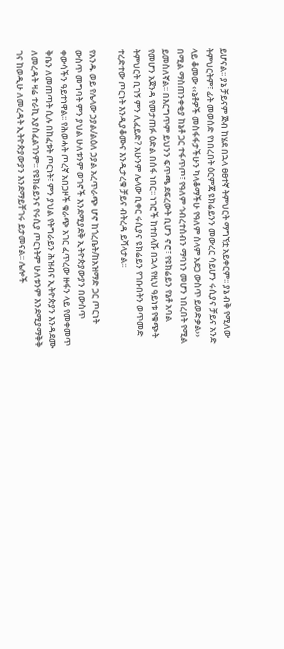ይሆናል፡፡ ያኔ ቻይናም ጅብ ከሄደ በኋላ ፀፀተኛ ትምህርት ማግኘቷ አይቀርም፡፡ ያኔ ብቅ የሚለው ትምህርትም፣ ፊት መወሰድ የነበረበት ዕርምጃ ዩክሬይንን መውረር ሳይሆን ሩሲያና ቻይና አንድ ላይ ቆመው ‹‹ኔቶዎች መስፋፋታችሁን ካላቆማችሁ የዓለም ሰላም አደጋ ውስጥ ይወድቃል›› በሚል ማስጠንቀቂያ ከኔቶ ጋር ተፋጥጦ፣ የዓለም ኅብረተሰብን ማባነን መሆን ነበረበት የሚል ይመስለኛል፡፡ በእርግጥም ይህንን ፍጥጫ ደፍረውት ቢሆን ኖሮ፣ የዩክሬይን የኔቶ አባል የመሆን አጀንዳ የመታጠፉ ዕድል በሰፋ ነበር፡፡ ነገሮች ከተበላሹ በኋላ የዚህ ዓይነቱ የቁጭት ትምህርት ቢገኝ ምን ሊፈይድ? አሁንም ሌላው ቢቀር ሩሲያና ዩክሬይን የገቡበትን ወጥመድ ተረድተው ጦርነት እንዲያቆሙና እንዲታረቁ ቻይና ብትረዳ ይሻላታል፡፡

የአንዱ ወይ የሌላው ኃያል/ልዕለ ኃያል አረጥራጭ ሆኖ ከጎረቤት/ከአዝማድ ጋር ጦርነት ውስጥ መግባት ምን ያህል ሁለቱንም ወገኖች እንደሚያደቅ ኢትዮጵያውያን በውስጥ ቀውሳችን ዓይተነዋል፡፡ የሕወሓት ጦረኛ አበጋዞች ቁራጭ አገር ፈጥረው ዙፋን ላይ የመቀመጥ ቅቤን ለመጠጣት ሲሉ በከፈቱት ጦርነት፣ ምን ያህል የትግራይን ሕዝብና ኢትዮጵያን እንዳደሙ ለመረዳት ዛሬ ተራኪ አያስፈልገንም፡፡ የዩክሬይንና የሩሲያ ጦርነትም ሁለቱንም እንደሚያማቅቅ ገና ከወዲሁ ለመረዳት ኢትዮጵያውያን እንደማይቸገሩ ይታመናል፡፡ ሌሎች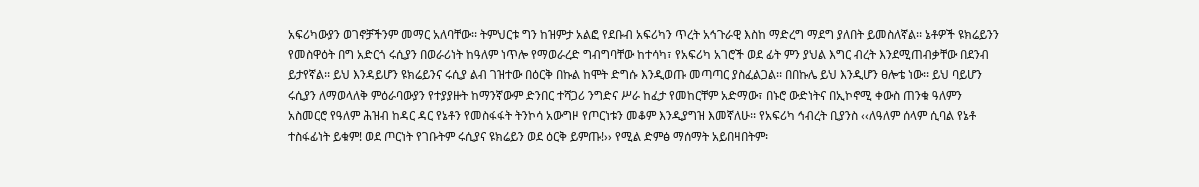አፍሪካውያን ወገኖቻችንም መማር አለባቸው፡፡ ትምህርቱ ግን ከዝምታ አልፎ የደቡብ አፍሪካን ጥረት አኅጉራዊ እስከ ማድረግ ማደግ ያለበት ይመስለኛል፡፡ ኔቶዎች ዩክሬይንን የመስዋዕት በግ አድርጎ ሩሲያን በወራሪነት ከዓለም ነጥሎ የማወራረድ ግብግባቸው ከተሳካ፣ የአፍሪካ አገሮች ወደ ፊት ምን ያህል እግር ብረት እንደሚጠብቃቸው በደንብ ይታየኛል፡፡ ይህ እንዳይሆን ዩክሬይንና ሩሲያ ልብ ገዝተው በዕርቅ በኩል ከሞት ድግሱ እንዲወጡ መጣጣር ያስፈልጋል፡፡ በበኩሌ ይህ እንዲሆን ፀሎቴ ነው፡፡ ይህ ባይሆን ሩሲያን ለማወላለቅ ምዕራባውያን የተያያዙት ከማንኛውም ድንበር ተሻጋሪ ንግድና ሥራ ከፈታ የመከርቸም አድማው፣ በኑሮ ውድነትና በኢኮኖሚ ቀውስ ጠንቁ ዓለምን አስመርሮ የዓለም ሕዝብ ከዳር ዳር የኔቶን የመስፋፋት ትንኮሳ አውግዞ የጦርነቱን መቆም እንዲያግዝ እመኛለሁ፡፡ የአፍሪካ ኅብረት ቢያንስ ‹‹ለዓለም ሰላም ሲባል የኔቶ ተስፋፊነት ይቁም! ወደ ጦርነት የገቡትም ሩሲያና ዩክሬይን ወደ ዕርቅ ይምጡ!›› የሚል ድምፅ ማሰማት አይበዛበትም፡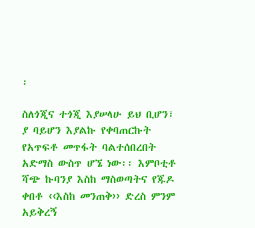፡

ስለጎጂና ተጎጂ እያሠላሁ ይህ ቢሆን፣ ያ ባይሆን እያልኩ የቀባጠርኩት የአጥፍቶ መጥፋት ባልተሰበረበት አድማስ ውስጥ ሆኜ ነው፡፡ እምቦቲቶ ሻጭ ኩባንያ እስከ ማስወጣትና የጁዶ ቀበቶ ‹‹እስከ መንጠቅ›› ድረስ ምንም አይቅረኝ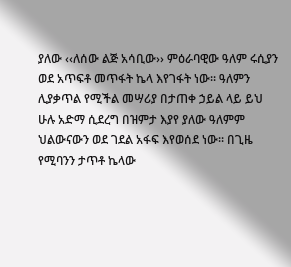ያለው ‹‹ለሰው ልጅ አሳቢው›› ምዕራባዊው ዓለም ሩሲያን ወደ አጥፍቶ መጥፋት ኬላ እየገፋት ነው፡፡ ዓለምን ሊያቃጥል የሚችል መሣሪያ በታጠቀ ኃይል ላይ ይህ ሁሉ አድማ ሲደረግ በዝምታ እያየ ያለው ዓለምም ህልውናውን ወደ ገደል አፋፍ እየወሰደ ነው፡፡ በጊዜ የሚባንን ታጥቶ ኬላው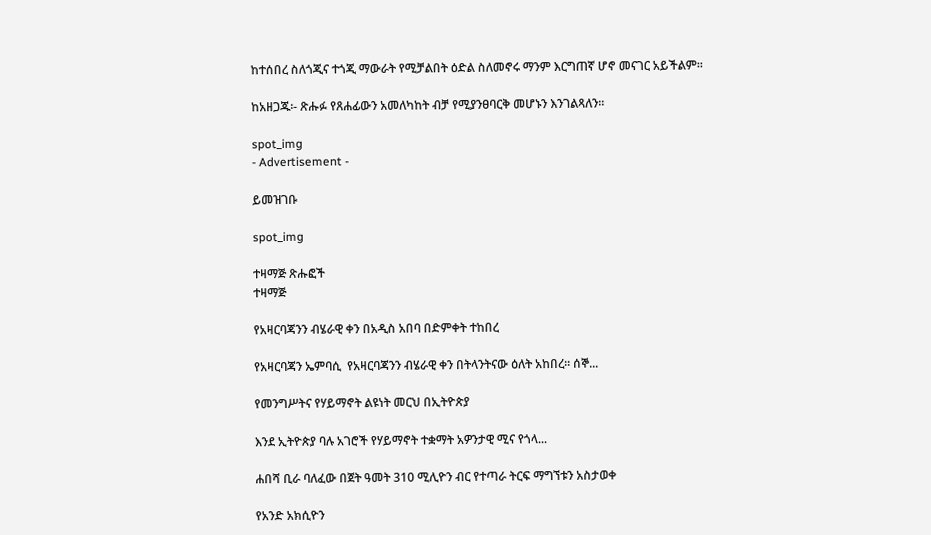ከተሰበረ ስለጎጂና ተጎጂ ማውራት የሚቻልበት ዕድል ስለመኖሩ ማንም እርግጠኛ ሆኖ መናገር አይችልም፡፡

ከአዘጋጁ፡- ጽሑፉ የጸሐፊውን አመለካከት ብቻ የሚያንፀባርቅ መሆኑን እንገልጻለን፡፡

spot_img
- Advertisement -

ይመዝገቡ

spot_img

ተዛማጅ ጽሑፎች
ተዛማጅ

የአዛርባጃንን ብሄራዊ ቀን በአዲስ አበባ በድምቀት ተከበረ

የአዛርባጃን ኤምባሲ  የአዛርባጃንን ብሄራዊ ቀን በትላንትናው ዕለት አከበረ። ሰኞ...

የመንግሥትና የሃይማኖት ልዩነት መርህ በኢትዮጵያ

እንደ ኢትዮጵያ ባሉ አገሮች የሃይማኖት ተቋማት አዎንታዊ ሚና የጎላ...

ሐበሻ ቢራ ባለፈው በጀት ዓመት 310 ሚሊዮን ብር የተጣራ ትርፍ ማግኘቱን አስታወቀ

የአንድ አክሲዮን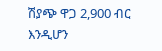ሽያጭ ዋጋ 2,900 ብር እንዲሆን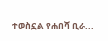ተወስኗል የሐበሻ ቢራ...